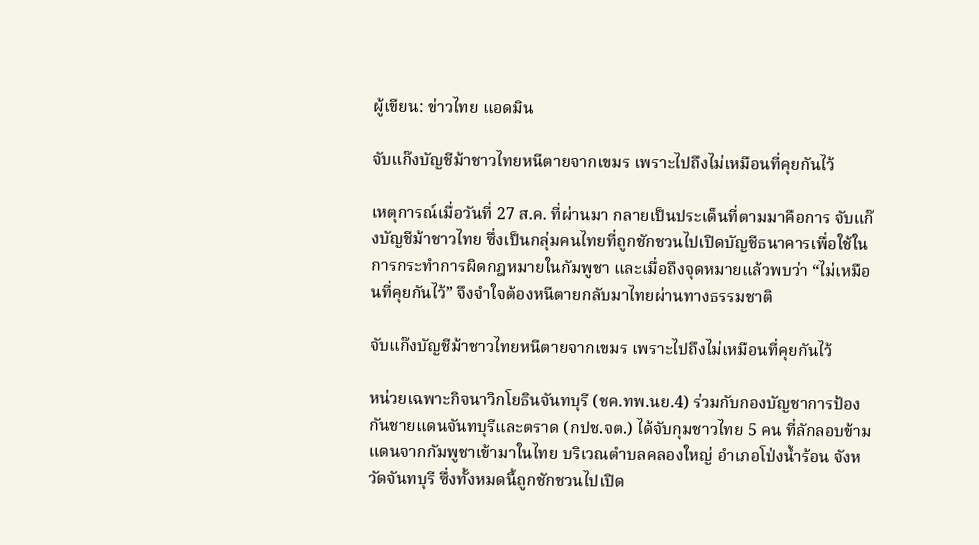ผู้เขียน: ข่าวไทย แอดมิน

จับแก๊งบัญชีม้าชาวไทยหนีตายจากเขมร เพราะไปถึงไม่เหมือนที่คุยกันไว้

เหตุการณ์เมื่อวันที่ 27 ส.ค. ที่ผ่านมา กลายเป็นประเด็นที่ตามมาคือการ จับแก๊งบัญชีม้าชาวไทย ซึ่งเป็นกลุ่มคนไทยที่ถูกชักชวนไปเปิดบัญชีธนาคารเพื่อใช้ในการกระทำการผิดกฎหมายในกัมพูชา และเมื่อถึงจุดหมายแล้วพบว่า “ไม่เหมือนที่คุยกันไว้” จึงจำใจต้องหนีตายกลับมาไทยผ่านทางธรรมชาติ

จับแก๊งบัญชีม้าชาวไทยหนีตายจากเขมร เพราะไปถึงไม่เหมือนที่คุยกันไว้

หน่วยเฉพาะกิจนาวิกโยธินจันทบุรี (ชค.ทพ.นย.4) ร่วมกับกองบัญชาการป้องกันชายแดนจันทบุรีและตราด (กปช.จต.) ได้จับกุมชาวไทย 5 คน ที่ลักลอบข้ามแดนจากกัมพูชาเข้ามาในไทย บริเวณตำบลคลองใหญ่ อำเภอโป่งน้ำร้อน จังหวัดจันทบุรี ซึ่งทั้งหมดนี้ถูกชักชวนไปเปิด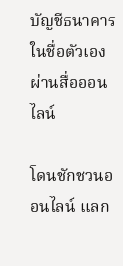บัญชีธนาคารในชื่อตัวเองผ่านสื่อออนไลน์

โดนชักชวนออนไลน์ แลก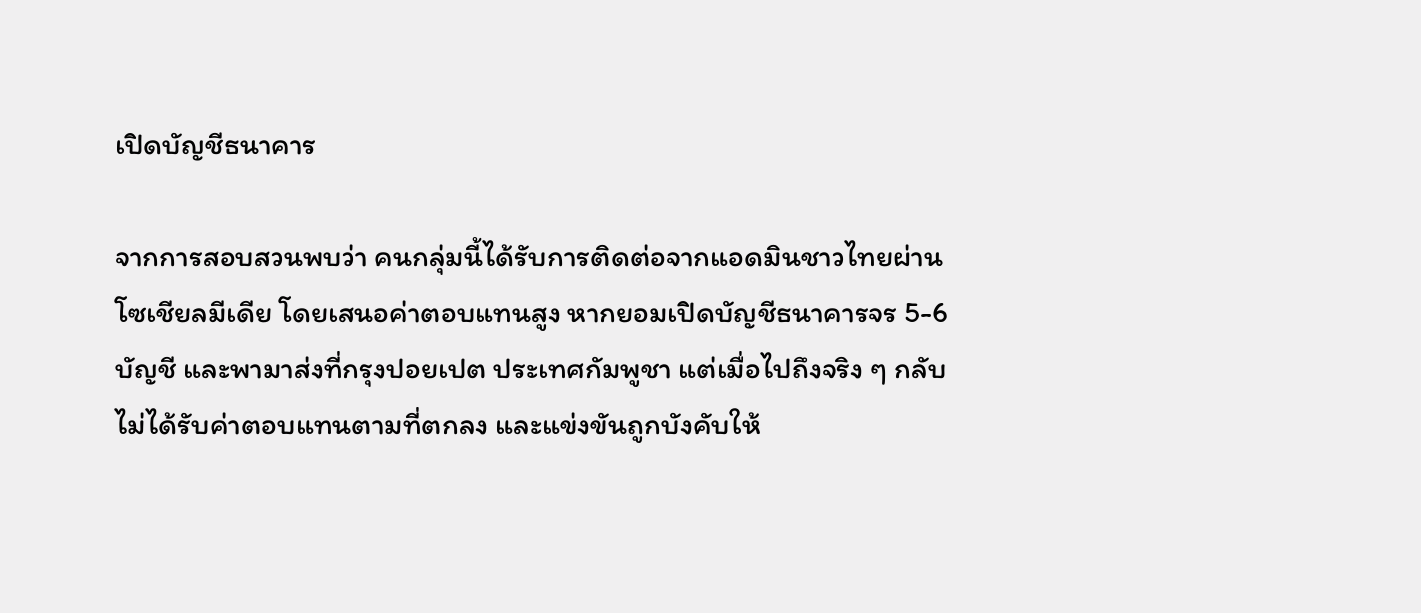เปิดบัญชีธนาคาร

จากการสอบสวนพบว่า คนกลุ่มนี้ได้รับการติดต่อจากแอดมินชาวไทยผ่านโซเชียลมีเดีย โดยเสนอค่าตอบแทนสูง หากยอมเปิดบัญชีธนาคารจร 5-6 บัญชี และพามาส่งที่กรุงปอยเปต ประเทศกัมพูชา แต่เมื่อไปถึงจริง ๆ กลับไม่ได้รับค่าตอบแทนตามที่ตกลง และแข่งขันถูกบังคับให้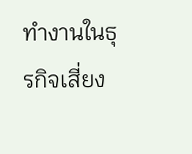ทำงานในธุรกิจเสี่ยง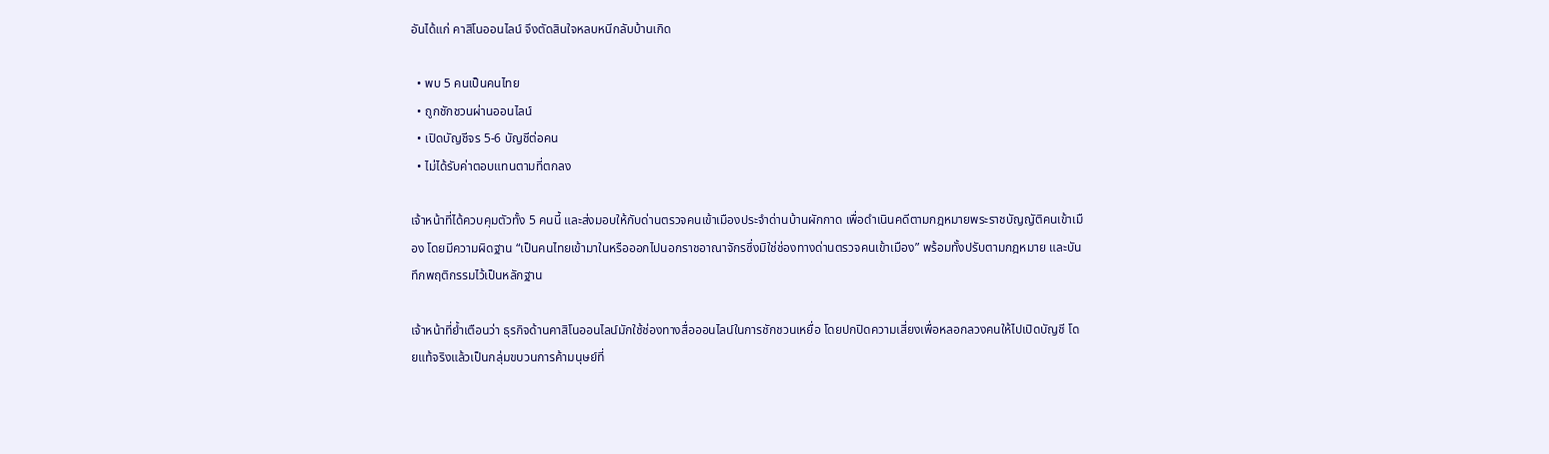อันได้แก่ คาสิโนออนไลน์ จึงตัดสินใจหลบหนีกลับบ้านเกิด

  • พบ 5 คนเป็นคนไทย
  • ถูกชักชวนผ่านออนไลน์
  • เปิดบัญชีจร 5-6 บัญชีต่อคน
  • ไม่ได้รับค่าตอบแทนตามที่ตกลง

เจ้าหน้าที่ได้ควบคุมตัวทั้ง 5 คนนี้ และส่งมอบให้กับด่านตรวจคนเข้าเมืองประจำด่านบ้านผักกาด เพื่อดำเนินคดีตามกฎหมายพระราชบัญญัติคนเข้าเมือง โดยมีความผิดฐาน “เป็นคนไทยเข้ามาในหรือออกไปนอกราชอาณาจักรซึ่งมิใช่ช่องทางด่านตรวจคนเข้าเมือง” พร้อมทั้งปรับตามกฎหมาย และบันทึกพฤติกรรมไว้เป็นหลักฐาน

เจ้าหน้าที่ย้ำเตือนว่า ธุรกิจด้านคาสิโนออนไลน์มักใช้ช่องทางสื่อออนไลน์ในการชักชวนเหยื่อ โดยปกปิดความเสี่ยงเพื่อหลอกลวงคนให้ไปเปิดบัญชี โดยแท้จริงแล้วเป็นกลุ่มขบวนการค้ามนุษย์ที่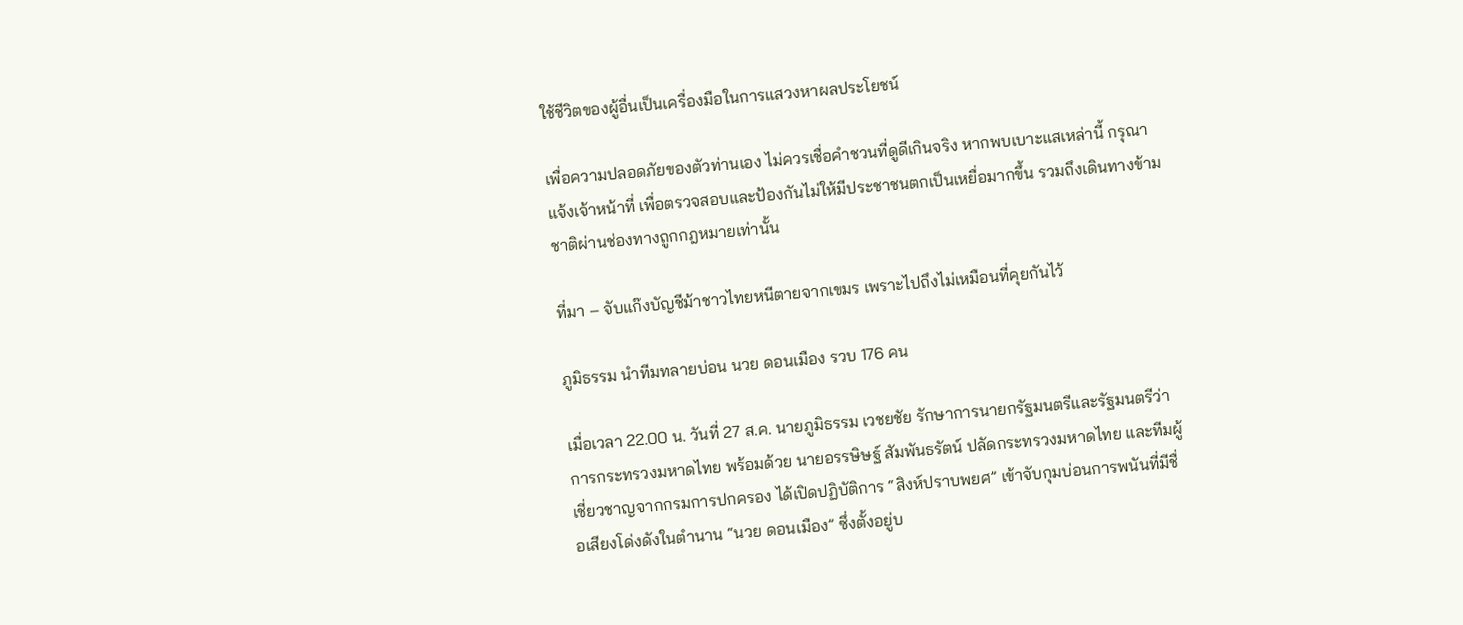ใช้ชีวิตของผู้อื่นเป็นเครื่องมือในการแสวงหาผลประโยชน์

เพื่อความปลอดภัยของตัวท่านเอง ไม่ควรเชื่อคำชวนที่ดูดีเกินจริง หากพบเบาะแสเหล่านี้ กรุณาแจ้งเจ้าหน้าที่ เพื่อตรวจสอบและป้องกันไม่ให้มีประชาชนตกเป็นเหยื่อมากขึ้น รวมถึงเดินทางข้ามชาติผ่านช่องทางถูกกฎหมายเท่านั้น

ที่มา – จับแก๊งบัญชีม้าชาวไทยหนีตายจากเขมร เพราะไปถึงไม่เหมือนที่คุยกันไว้

ภูมิธรรม นำทีมทลายบ่อน นวย ดอนเมือง รวบ 176 คน

เมื่อเวลา 22.00 น. วันที่ 27 ส.ค. นายภูมิธรรม เวชยชัย รักษาการนายกรัฐมนตรีและรัฐมนตรีว่าการกระทรวงมหาดไทย พร้อมด้วย นายอรรษิษฐ์ สัมพันธรัตน์ ปลัดกระทรวงมหาดไทย และทีมผู้เชี่ยวชาญจากกรมการปกครอง ได้เปิดปฏิบัติการ “สิงห์ปราบพยศ” เข้าจับกุมบ่อนการพนันที่มีชื่อเสียงโด่งดังในตำนาน “นวย ดอนเมือง” ซึ่งตั้งอยู่บ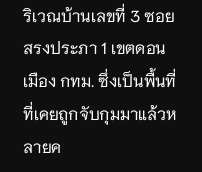ริเวณบ้านเลขที่ 3 ซอยสรงประภา 1 เขตดอนเมือง กทม. ซึ่งเป็นพื้นที่ที่เคยถูกจับกุมมาแล้วหลายค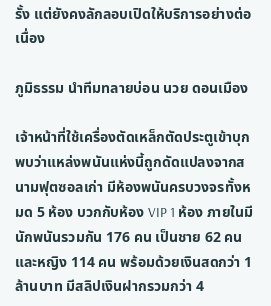รั้ง แต่ยังคงลักลอบเปิดให้บริการอย่างต่อเนื่อง

ภูมิธรรม นำทีมทลายบ่อน นวย ดอนเมือง

เจ้าหน้าที่ใช้เครื่องตัดเหล็กตัดประตูเข้าบุก พบว่าแหล่งพนันแห่งนี้ถูกดัดแปลงจากสนามฟุตซอลเก่า มีห้องพนันครบวงจรทั้งหมด 5 ห้อง บวกกับห้อง VIP 1 ห้อง ภายในมีนักพนันรวมกัน 176 คน เป็นชาย 62 คน และหญิง 114 คน พร้อมด้วยเงินสดกว่า 1 ล้านบาท มีสลิปเงินฝากรวมกว่า 4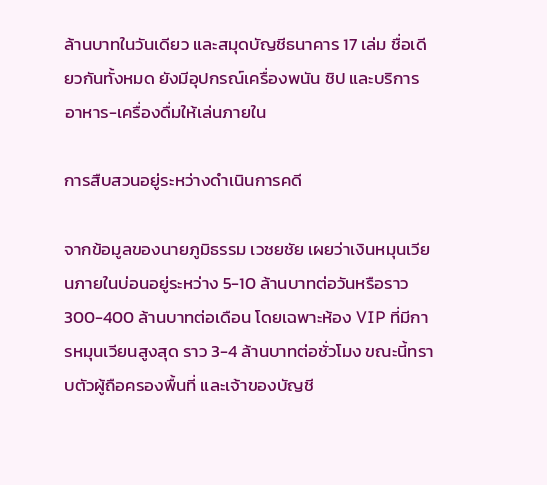ล้านบาทในวันเดียว และสมุดบัญชีธนาคาร 17 เล่ม ชื่อเดียวกันทั้งหมด ยังมีอุปกรณ์เครื่องพนัน ชิป และบริการอาหาร-เครื่องดื่มให้เล่นภายใน

การสืบสวนอยู่ระหว่างดำเนินการคดี

จากข้อมูลของนายภูมิธรรม เวชยชัย เผยว่าเงินหมุนเวียนภายในบ่อนอยู่ระหว่าง 5-10 ล้านบาทต่อวันหรือราว 300-400 ล้านบาทต่อเดือน โดยเฉพาะห้อง VIP ที่มีการหมุนเวียนสูงสุด ราว 3-4 ล้านบาทต่อชั่วโมง ขณะนี้ทราบตัวผู้ถือครองพื้นที่ และเจ้าของบัญชี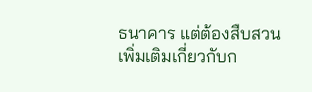ธนาคาร แต่ต้องสืบสวนเพิ่มเติมเกี่ยวกับก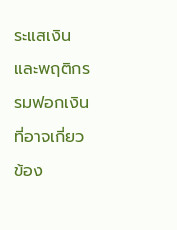ระแสเงินและพฤติกรรมฟอกเงินที่อาจเกี่ยวข้อง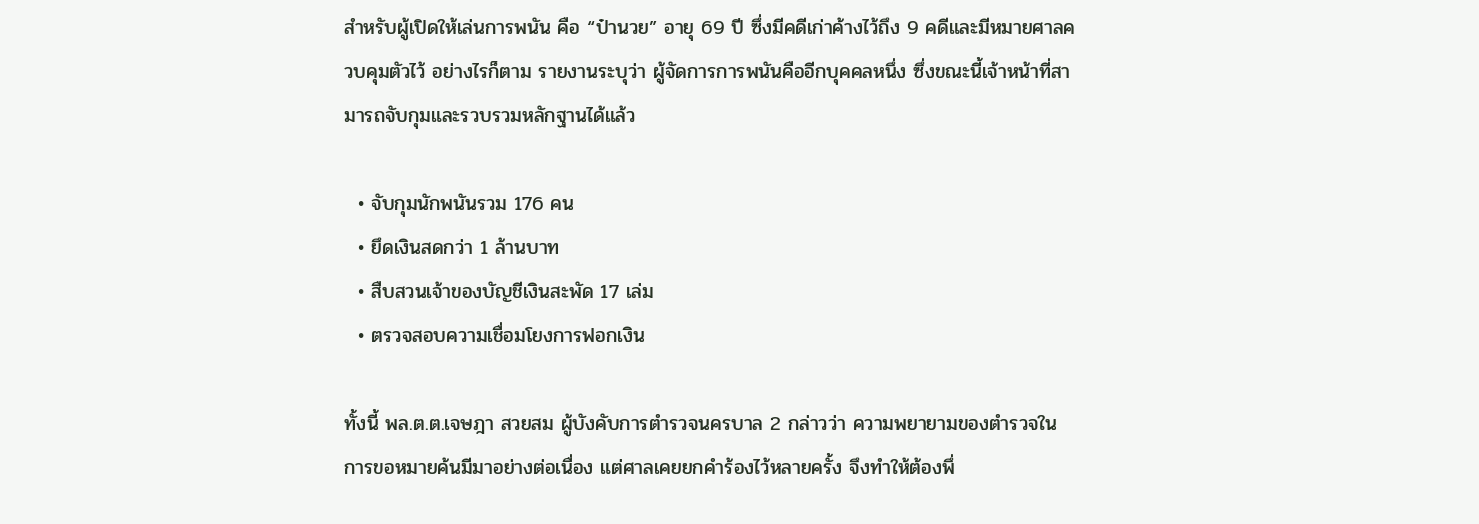สำหรับผู้เปิดให้เล่นการพนัน คือ “ป๋านวย” อายุ 69 ปี ซึ่งมีคดีเก่าค้างไว้ถึง 9 คดีและมีหมายศาลควบคุมตัวไว้ อย่างไรก็ตาม รายงานระบุว่า ผู้จัดการการพนันคืออีกบุคคลหนึ่ง ซึ่งขณะนี้เจ้าหน้าที่สามารถจับกุมและรวบรวมหลักฐานได้แล้ว

  • จับกุมนักพนันรวม 176 คน
  • ยึดเงินสดกว่า 1 ล้านบาท
  • สืบสวนเจ้าของบัญชีเงินสะพัด 17 เล่ม
  • ตรวจสอบความเชื่อมโยงการฟอกเงิน

ทั้งนี้ พล.ต.ต.เจษฎา สวยสม ผู้บังคับการตำรวจนครบาล 2 กล่าวว่า ความพยายามของตำรวจในการขอหมายค้นมีมาอย่างต่อเนื่อง แต่ศาลเคยยกคำร้องไว้หลายครั้ง จึงทำให้ต้องพึ่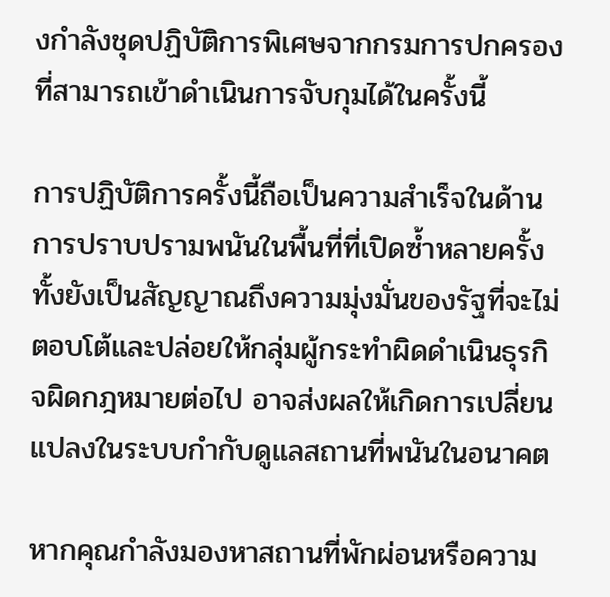งกำลังชุดปฏิบัติการพิเศษจากกรมการปกครองที่สามารถเข้าดำเนินการจับกุมได้ในครั้งนี้

การปฏิบัติการครั้งนี้ถือเป็นความสำเร็จในด้านการปราบปรามพนันในพื้นที่ที่เปิดซ้ำหลายครั้ง ทั้งยังเป็นสัญญาณถึงความมุ่งมั่นของรัฐที่จะไม่ตอบโต้และปล่อยให้กลุ่มผู้กระทำผิดดำเนินธุรกิจผิดกฎหมายต่อไป อาจส่งผลให้เกิดการเปลี่ยนแปลงในระบบกำกับดูแลสถานที่พนันในอนาคต

หากคุณกำลังมองหาสถานที่พักผ่อนหรือความ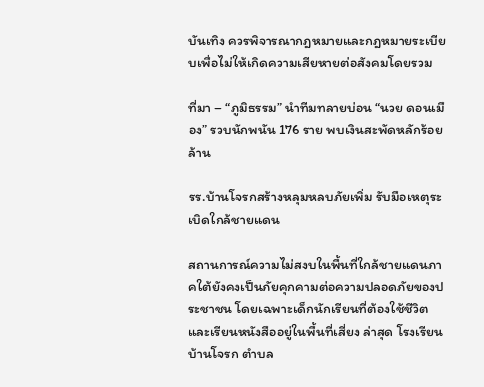บันเทิง ควรพิจารณากฎหมายและกฎหมายระเบียบเพื่อไม่ให้เกิดความเสียหายต่อสังคมโดยรวม

ที่มา – “ภูมิธรรม” นำทีมทลายบ่อน “นวย ดอนเมือง” รวบนักพนัน 176 ราย พบเงินสะพัดหลักร้อยล้าน

รร.บ้านโจรกสร้างหลุมหลบภัยเพิ่ม รับมือเหตุระเบิดใกล้ชายแดน

สถานการณ์ความไม่สงบในพื้นที่ใกล้ชายแดนภาคใต้ยังคงเป็นภัยคุกคามต่อความปลอดภัยของประชาชน โดยเฉพาะเด็กนักเรียนที่ต้องใช้ชีวิตและเรียนหนังสืออยู่ในพื้นที่เสี่ยง ล่าสุด โรงเรียนบ้านโจรก ตำบล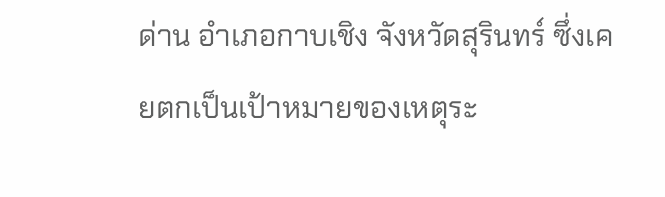ด่าน อำเภอกาบเชิง จังหวัดสุรินทร์ ซึ่งเคยตกเป็นเป้าหมายของเหตุระ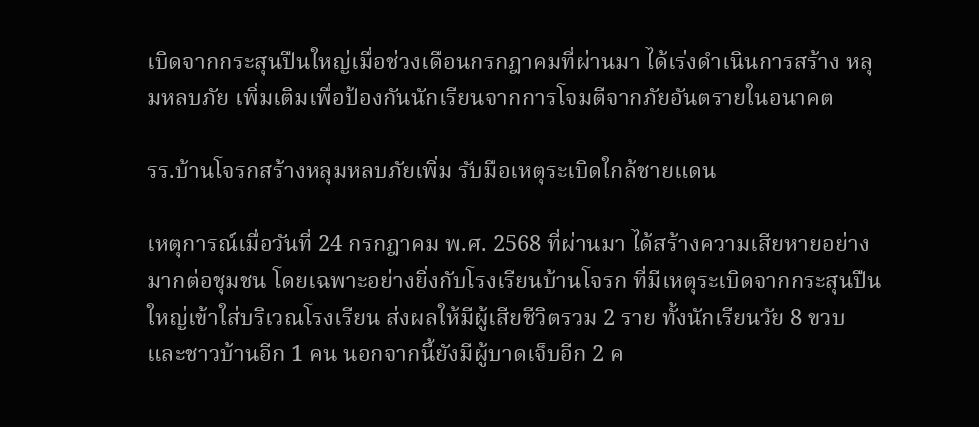เบิดจากกระสุนปืนใหญ่เมื่อช่วงเดือนกรกฎาคมที่ผ่านมา ได้เร่งดำเนินการสร้าง หลุมหลบภัย เพิ่มเติมเพื่อป้องกันนักเรียนจากการโจมตีจากภัยอันตรายในอนาคต

รร.บ้านโจรกสร้างหลุมหลบภัยเพิ่ม รับมือเหตุระเบิดใกล้ชายแดน

เหตุการณ์เมื่อวันที่ 24 กรกฎาคม พ.ศ. 2568 ที่ผ่านมา ได้สร้างความเสียหายอย่างมากต่อชุมชน โดยเฉพาะอย่างยิ่งกับโรงเรียนบ้านโจรก ที่มีเหตุระเบิดจากกระสุนปืนใหญ่เข้าใส่บริเวณโรงเรียน ส่งผลให้มีผู้เสียชีวิตรวม 2 ราย ทั้งนักเรียนวัย 8 ขวบ และชาวบ้านอีก 1 คน นอกจากนี้ยังมีผู้บาดเจ็บอีก 2 ค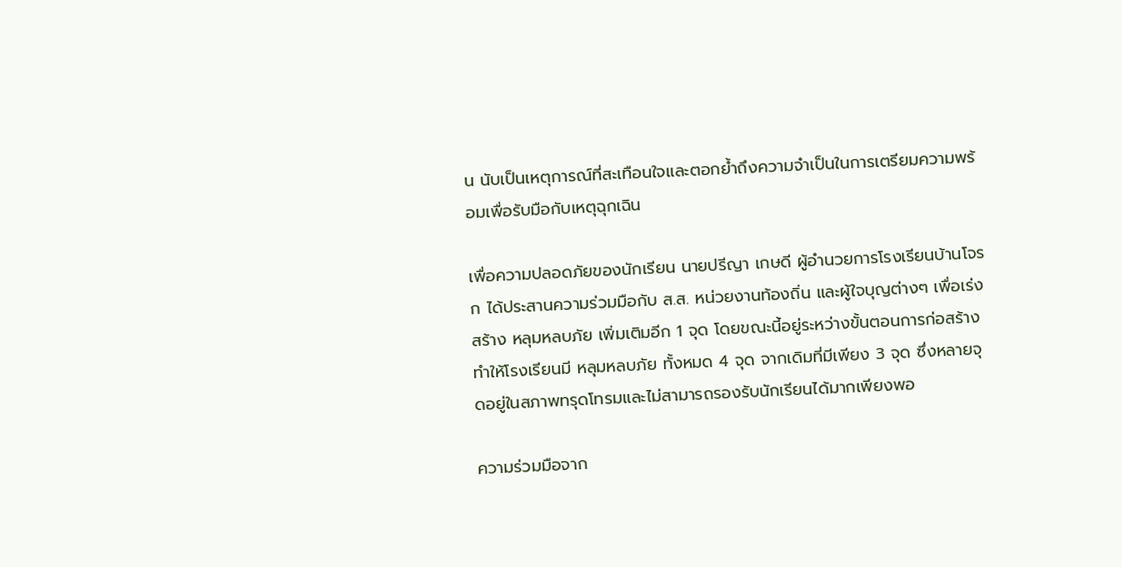น นับเป็นเหตุการณ์ที่สะเทือนใจและตอกย้ำถึงความจำเป็นในการเตรียมความพร้อมเพื่อรับมือกับเหตุฉุกเฉิน

เพื่อความปลอดภัยของนักเรียน นายปรีญา เกษดี ผู้อำนวยการโรงเรียนบ้านโจรก ได้ประสานความร่วมมือกับ ส.ส. หน่วยงานท้องถิ่น และผู้ใจบุญต่างๆ เพื่อเร่งสร้าง หลุมหลบภัย เพิ่มเติมอีก 1 จุด โดยขณะนี้อยู่ระหว่างขั้นตอนการก่อสร้าง ทำให้โรงเรียนมี หลุมหลบภัย ทั้งหมด 4 จุด จากเดิมที่มีเพียง 3 จุด ซึ่งหลายจุดอยู่ในสภาพทรุดโทรมและไม่สามารถรองรับนักเรียนได้มากเพียงพอ

ความร่วมมือจาก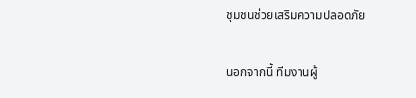ชุมชนช่วยเสริมความปลอดภัย

นอกจากนี้ ทีมงานผู้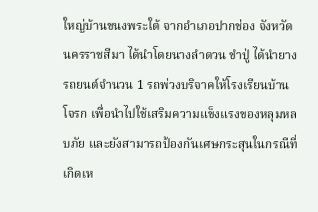ใหญ่บ้านขนงพระใต้ จากอำเภอปากช่อง จังหวัดนครราชสีมา ได้นำโดยนางลำดวน ขำปู่ ได้นำยางรถยนต์จำนวน 1 รถพ่วงบริจาคให้โรงเรียนบ้านโจรก เพื่อนำไปใช้เสริมความแข็งแรงของหลุมหลบภัย และยังสามารถป้องกันเศษกระสุนในกรณีที่เกิดเห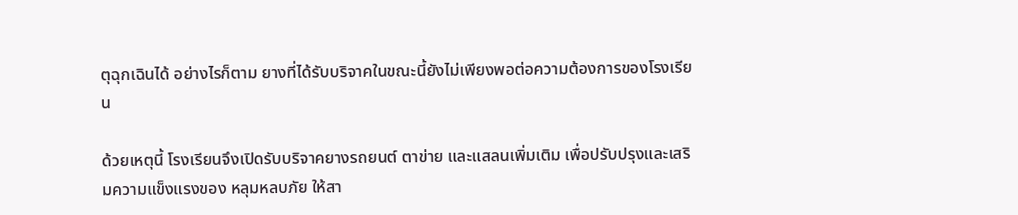ตุฉุกเฉินได้ อย่างไรก็ตาม ยางที่ได้รับบริจาคในขณะนี้ยังไม่เพียงพอต่อความต้องการของโรงเรียน

ด้วยเหตุนี้ โรงเรียนจึงเปิดรับบริจาคยางรถยนต์ ตาข่าย และแสลนเพิ่มเติม เพื่อปรับปรุงและเสริมความแข็งแรงของ หลุมหลบภัย ให้สา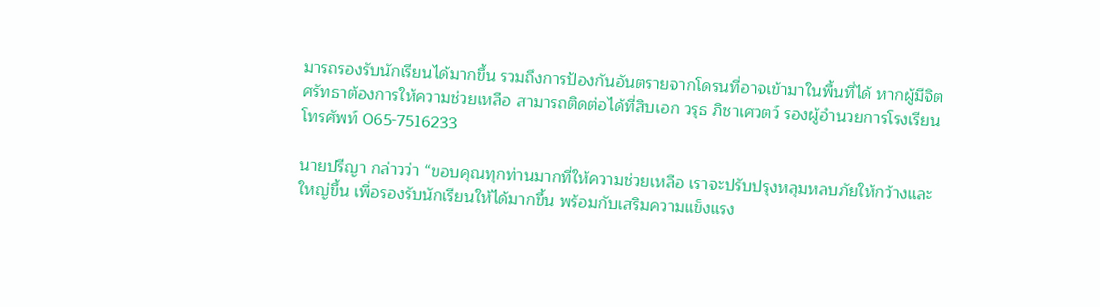มารถรองรับนักเรียนได้มากขึ้น รวมถึงการป้องกันอันตรายจากโดรนที่อาจเข้ามาในพื้นที่ได้ หากผู้มีจิตศรัทธาต้องการให้ความช่วยเหลือ สามารถติดต่อได้ที่สิบเอก วรุธ ภิชาเศวตว์ รองผู้อำนวยการโรงเรียน โทรศัพท์ 065-7516233

นายปรีญา กล่าวว่า “ขอบคุณทุกท่านมากที่ให้ความช่วยเหลือ เราจะปรับปรุงหลุมหลบภัยให้กว้างและใหญ่ขึ้น เพื่อรองรับนักเรียนให้ได้มากขึ้น พร้อมกับเสริมความแข็งแรง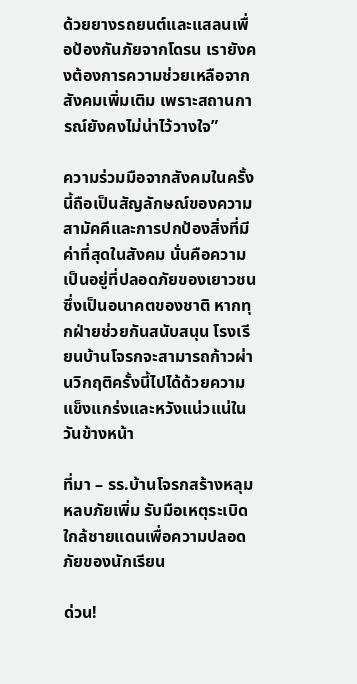ด้วยยางรถยนต์และแสลนเพื่อป้องกันภัยจากโดรน เรายังคงต้องการความช่วยเหลือจากสังคมเพิ่มเติม เพราะสถานการณ์ยังคงไม่น่าไว้วางใจ”

ความร่วมมือจากสังคมในครั้งนี้ถือเป็นสัญลักษณ์ของความสามัคคีและการปกป้องสิ่งที่มีค่าที่สุดในสังคม นั่นคือความเป็นอยู่ที่ปลอดภัยของเยาวชน ซึ่งเป็นอนาคตของชาติ หากทุกฝ่ายช่วยกันสนับสนุน โรงเรียนบ้านโจรกจะสามารถก้าวผ่านวิกฤติครั้งนี้ไปได้ด้วยความแข็งแกร่งและหวังแน่วแน่ในวันข้างหน้า

ที่มา – รร.บ้านโจรกสร้างหลุมหลบภัยเพิ่ม รับมือเหตุระเบิดใกล้ชายแดนเพื่อความปลอดภัยของนักเรียน

ด่วน!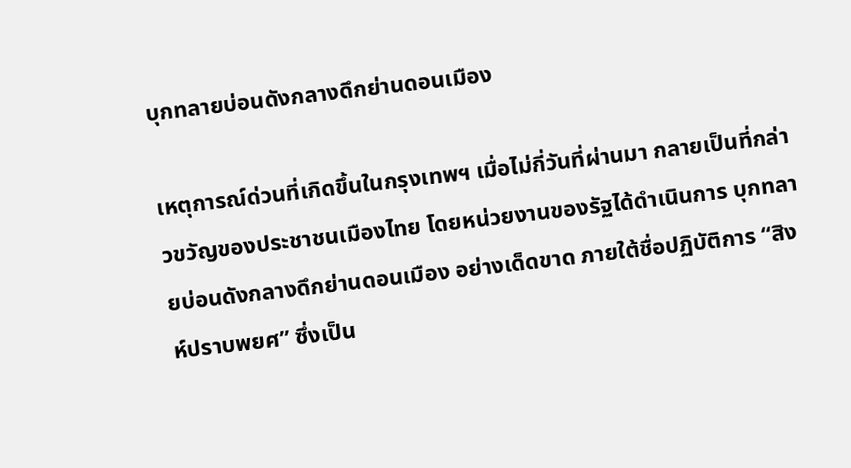บุกทลายบ่อนดังกลางดึกย่านดอนเมือง

เหตุการณ์ด่วนที่เกิดขึ้นในกรุงเทพฯ เมื่อไม่กี่วันที่ผ่านมา กลายเป็นที่กล่าวขวัญของประชาชนเมืองไทย โดยหน่วยงานของรัฐได้ดำเนินการ บุกทลายบ่อนดังกลางดึกย่านดอนเมือง อย่างเด็ดขาด ภายใต้ชื่อปฏิบัติการ “สิงห์ปราบพยศ” ซึ่งเป็น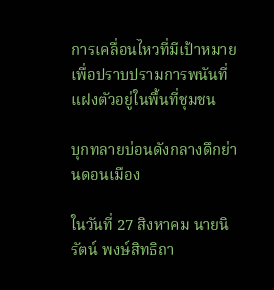การเคลื่อนไหวที่มีเป้าหมายเพื่อปราบปรามการพนันที่แฝงตัวอยู่ในพื้นที่ชุมชน

บุกทลายบ่อนดังกลางดึกย่านดอนเมือง

ในวันที่ 27 สิงหาคม นายนิรัตน์ พงษ์สิทธิถา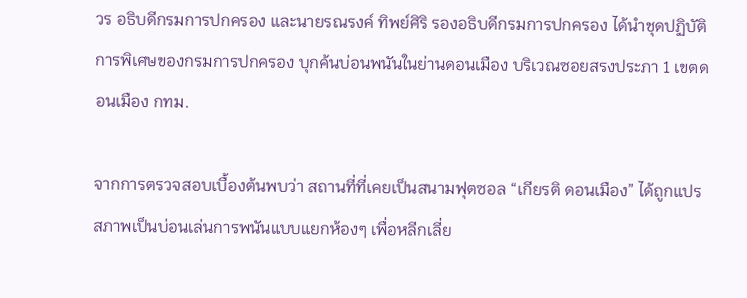วร อธิบดีกรมการปกครอง และนายรณรงค์ ทิพย์ศิริ รองอธิบดีกรมการปกครอง ได้นำชุดปฏิบัติการพิเศษของกรมการปกครอง บุกค้นบ่อนพนันในย่านดอนเมือง บริเวณซอยสรงประภา 1 เขตดอนเมือง กทม.

จากการตรวจสอบเบื้องต้นพบว่า สถานที่ที่เคยเป็นสนามฟุตซอล “เกียรติ ดอนเมือง” ได้ถูกแปรสภาพเป็นบ่อนเล่นการพนันแบบแยกห้องๆ เพื่อหลีกเลี่ย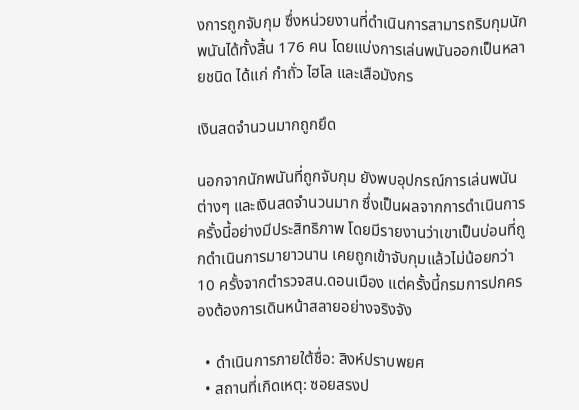งการถูกจับกุม ซึ่งหน่วยงานที่ดำเนินการสามารถริบกุมนักพนันได้ทั้งสิ้น 176 คน โดยแบ่งการเล่นพนันออกเป็นหลายชนิด ได้แก่ กำถั่ว ไฮโล และเสือมังกร

เงินสดจำนวนมากถูกยึด

นอกจากนักพนันที่ถูกจับกุม ยังพบอุปกรณ์การเล่นพนันต่างๆ และเงินสดจำนวนมาก ซึ่งเป็นผลจากการดำเนินการครั้งนี้อย่างมีประสิทธิภาพ โดยมีรายงานว่าเขาเป็นบ่อนที่ถูกดำเนินการมายาวนาน เคยถูกเข้าจับกุมแล้วไม่น้อยกว่า 10 ครั้งจากตำรวจสน.ดอนเมือง แต่ครั้งนี้กรมการปกครองต้องการเดินหน้าสลายอย่างจริงจัง

  • ดำเนินการภายใต้ชื่อ: สิงห์ปราบพยศ
  • สถานที่เกิดเหตุ: ซอยสรงป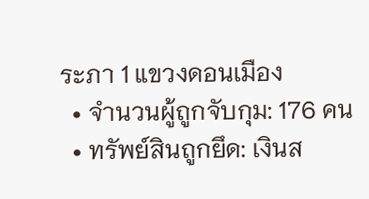ระภา 1 แขวงดอนเมือง
  • จำนวนผู้ถูกจับกุม: 176 คน
  • ทรัพย์สินถูกยึด: เงินส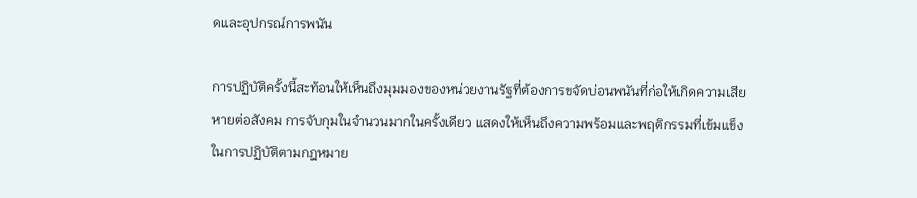ดและอุปกรณ์การพนัน

การปฏิบัติครั้งนี้สะท้อนให้เห็นถึงมุมมองของหน่วยงานรัฐที่ต้องการขจัดบ่อนพนันที่ก่อให้เกิดความเสียหายต่อสังคม การจับกุมในจำนวนมากในครั้งเดียว แสดงให้เห็นถึงความพร้อมและพฤติกรรมที่เข้มแข็งในการปฏิบัติตามกฎหมาย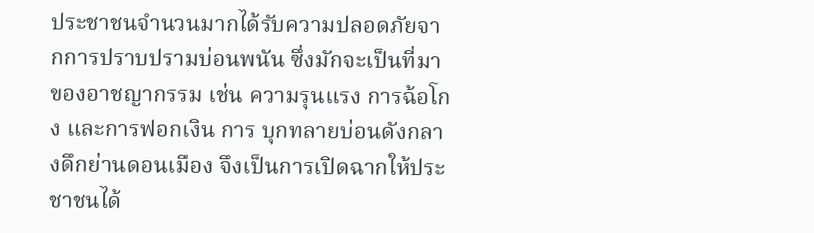ประชาชนจำนวนมากได้รับความปลอดภัยจากการปราบปรามบ่อนพนัน ซึ่งมักจะเป็นที่มาของอาชญากรรม เช่น ความรุนแรง การฉ้อโกง และการฟอกเงิน การ บุกทลายบ่อนดังกลางดึกย่านดอนเมือง จึงเป็นการเปิดฉากให้ประชาชนได้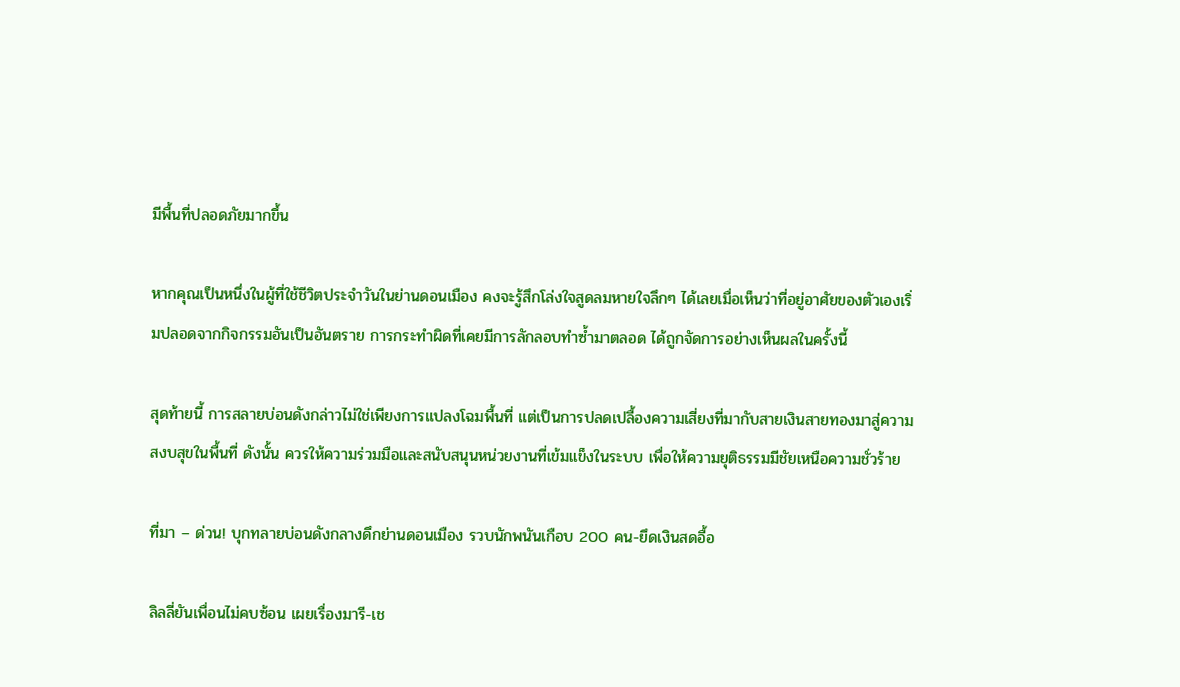มีพื้นที่ปลอดภัยมากขึ้น

หากคุณเป็นหนึ่งในผู้ที่ใช้ชีวิตประจำวันในย่านดอนเมือง คงจะรู้สึกโล่งใจสูดลมหายใจลึกๆ ได้เลยเมื่อเห็นว่าที่อยู่อาศัยของตัวเองเริ่มปลอดจากกิจกรรมอันเป็นอันตราย การกระทำผิดที่เคยมีการลักลอบทำซ้ำมาตลอด ได้ถูกจัดการอย่างเห็นผลในครั้งนี้

สุดท้ายนี้ การสลายบ่อนดังกล่าวไม่ใช่เพียงการแปลงโฉมพื้นที่ แต่เป็นการปลดเปลื้องความเสี่ยงที่มากับสายเงินสายทองมาสู่ความสงบสุขในพื้นที่ ดังนั้น ควรให้ความร่วมมือและสนับสนุนหน่วยงานที่เข้มแข็งในระบบ เพื่อให้ความยุติธรรมมีชัยเหนือความชั่วร้าย

ที่มา – ด่วน! บุกทลายบ่อนดังกลางดึกย่านดอนเมือง รวบนักพนันเกือบ 200 คน-ยึดเงินสดอื้อ

ลิลลี่ยันเพื่อนไม่คบซ้อน เผยเรื่องมารี-เช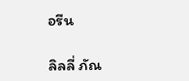อรีน

ลิลลี่ ภัณ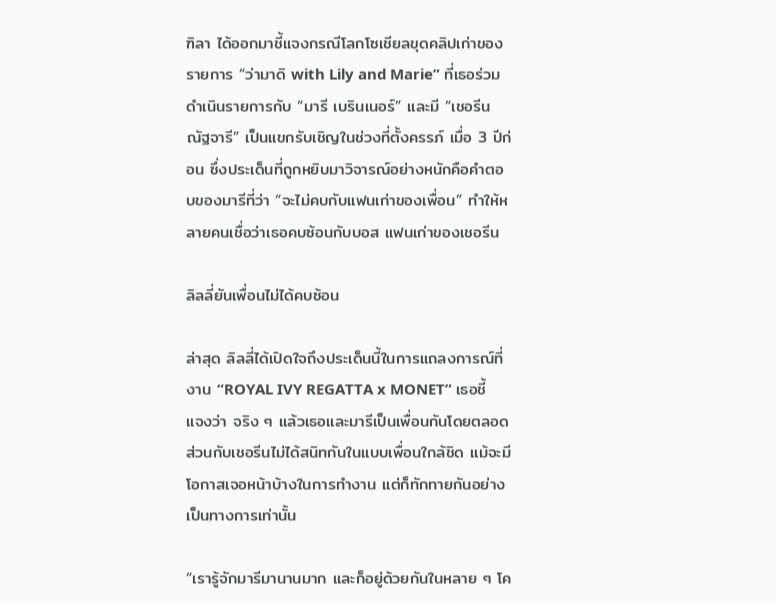ฑิลา ได้ออกมาชี้แจงกรณีโลกโซเชียลขุดคลิปเก่าของรายการ “ว่ามาดิ with Lily and Marie” ที่เธอร่วมดำเนินรายการกับ “มารี เบรินเนอร์” และมี “เชอรีน ณัฐจารี” เป็นแขกรับเชิญในช่วงที่ตั้งครรภ์ เมื่อ 3 ปีก่อน ซึ่งประเด็นที่ถูกหยิบมาวิจารณ์อย่างหนักคือคำตอบของมารีที่ว่า “จะไม่คบกับแฟนเก่าของเพื่อน” ทำให้หลายคนเชื่อว่าเธอคบซ้อนกับบอส แฟนเก่าของเชอรีน

ลิลลี่ยันเพื่อนไม่ได้คบซ้อน

ล่าสุด ลิลลี่ได้เปิดใจถึงประเด็นนี้ในการแถลงการณ์ที่งาน “ROYAL IVY REGATTA x MONET” เธอชี้แจงว่า จริง ๆ แล้วเธอและมารีเป็นเพื่อนกันโดยตลอด ส่วนกับเชอรีนไม่ได้สนิทกันในแบบเพื่อนใกล้ชิด แม้จะมีโอกาสเจอหน้าบ้างในการทำงาน แต่ก็ทักทายกันอย่างเป็นทางการเท่านั้น

“เรารู้จักมารีมานานมาก และก็อยู่ด้วยกันในหลาย ๆ โค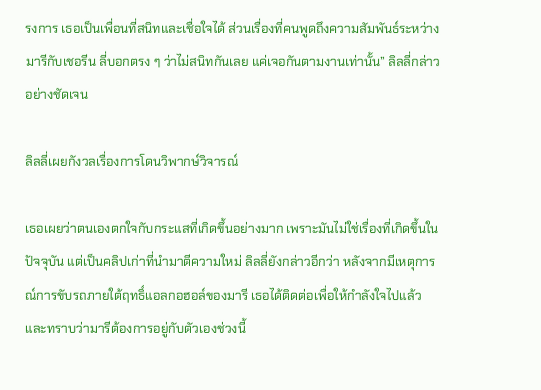รงการ เธอเป็นเพื่อนที่สนิทและเชื่อใจได้ ส่วนเรื่องที่คนพูดถึงความสัมพันธ์ระหว่างมารีกับเชอรีน ลี่บอกตรง ๆ ว่าไม่สนิทกันเลย แค่เจอกันตามงานเท่านั้น” ลิลลี่กล่าวอย่างชัดเจน

ลิลลี่เผยกังวลเรื่องการโดนวิพากษ์วิจารณ์

เธอเผยว่าตนเองตกใจกับกระแสที่เกิดขึ้นอย่างมาก เพราะมันไม่ใช่เรื่องที่เกิดขึ้นในปัจจุบัน แต่เป็นคลิปเก่าที่นำมาตีความใหม่ ลิลลี่ยังกล่าวอีกว่า หลังจากมีเหตุการณ์การขับรถภายใต้ฤทธิ์แอลกอฮอล์ของมารี เธอได้ติดต่อเพื่อให้กำลังใจไปแล้ว และทราบว่ามารีต้องการอยู่กับตัวเองช่วงนี้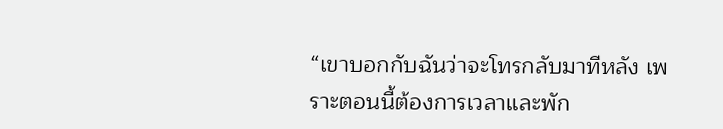“เขาบอกกับฉันว่าจะโทรกลับมาทีหลัง เพราะตอนนี้ต้องการเวลาและพัก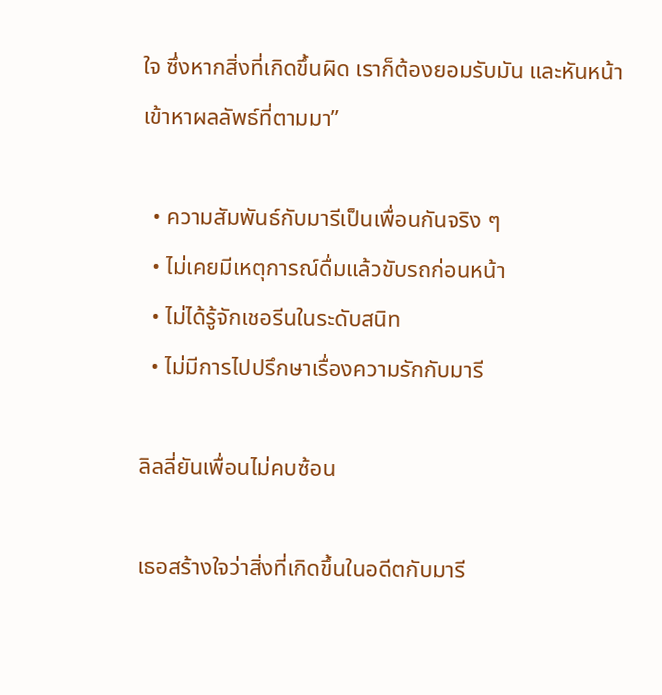ใจ ซึ่งหากสิ่งที่เกิดขึ้นผิด เราก็ต้องยอมรับมัน และหันหน้าเข้าหาผลลัพธ์ที่ตามมา”

  • ความสัมพันธ์กับมารีเป็นเพื่อนกันจริง ๆ
  • ไม่เคยมีเหตุการณ์ดื่มแล้วขับรถก่อนหน้า
  • ไม่ได้รู้จักเชอรีนในระดับสนิท
  • ไม่มีการไปปรึกษาเรื่องความรักกับมารี

ลิลลี่ยันเพื่อนไม่คบซ้อน

เธอสร้างใจว่าสิ่งที่เกิดขึ้นในอดีตกับมารี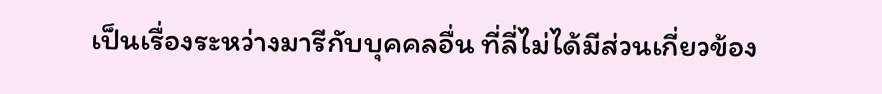เป็นเรื่องระหว่างมารีกับบุคคลอื่น ที่ลี่ไม่ได้มีส่วนเกี่ยวข้อง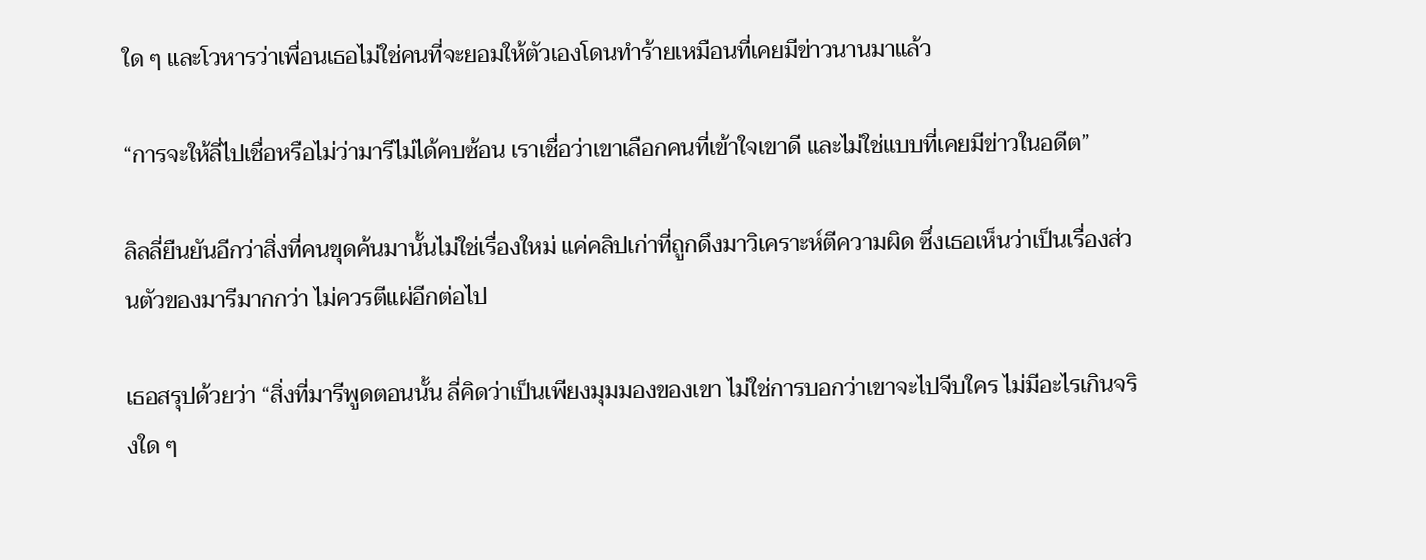ใด ๆ และโวหารว่าเพื่อนเธอไม่ใช่คนที่จะยอมให้ตัวเองโดนทำร้ายเหมือนที่เคยมีข่าวนานมาแล้ว

“การจะให้ลี่ไปเชื่อหรือไม่ว่ามารีไม่ได้คบซ้อน เราเชื่อว่าเขาเลือกคนที่เข้าใจเขาดี และไม่ใช่แบบที่เคยมีข่าวในอดีต”

ลิลลี่ยืนยันอีกว่าสิ่งที่คนขุดค้นมานั้นไม่ใช่เรื่องใหม่ แค่คลิปเก่าที่ถูกดึงมาวิเคราะห์ตีความผิด ซึ่งเธอเห็นว่าเป็นเรื่องส่วนตัวของมารีมากกว่า ไม่ควรตีแผ่อีกต่อไป

เธอสรุปด้วยว่า “สิ่งที่มารีพูดตอนนั้น ลี่คิดว่าเป็นเพียงมุมมองของเขา ไม่ใช่การบอกว่าเขาจะไปจีบใคร ไม่มีอะไรเกินจริงใด ๆ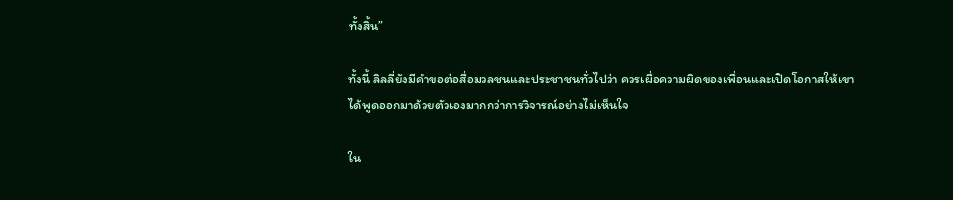ทั้งสิ้น”

ทั้งนี้ ลิลลี่ยังมีคำขอต่อสื่อมวลชนและประชาชนทั่วไปว่า ควรเผื่อความผิดของเพื่อนและเปิดโอกาสให้เขาได้พูดออกมาด้วยตัวเองมากกว่าการวิจารณ์อย่างไม่เห็นใจ

ใน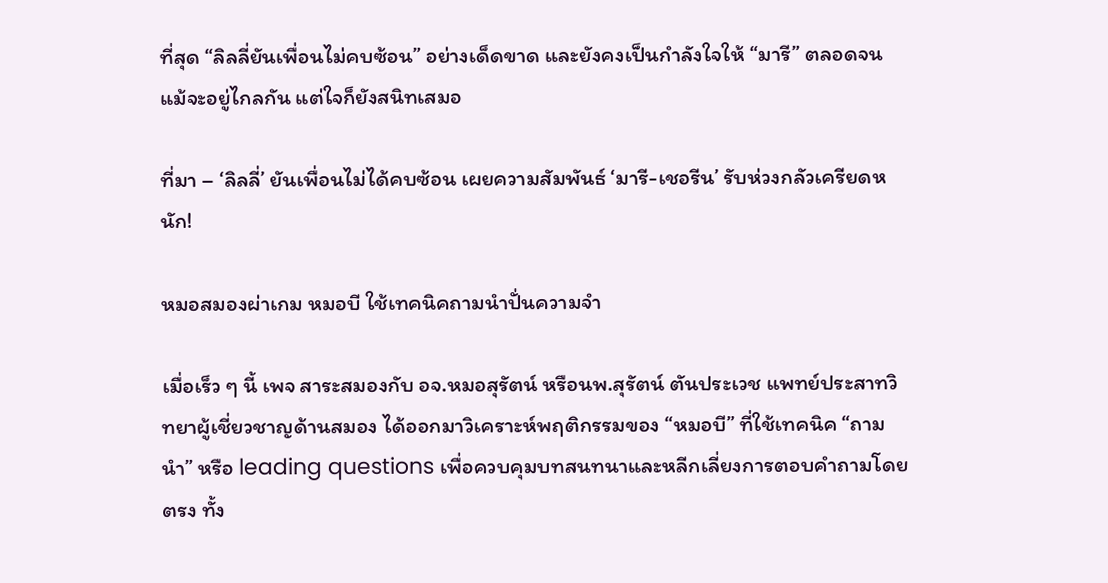ที่สุด “ลิลลี่ยันเพื่อนไม่คบซ้อน” อย่างเด็ดขาด และยังคงเป็นกำลังใจให้ “มารี” ตลอดจนแม้จะอยู่ไกลกัน แต่ใจก็ยังสนิทเสมอ

ที่มา – ‘ลิลลี่’ ยันเพื่อนไม่ได้คบซ้อน เผยความสัมพันธ์ ‘มารี-เชอรีน’ รับห่วงกลัวเครียดหนัก!

หมอสมองผ่าเกม หมอบี ใช้เทคนิคถามนำปั่นความจำ

เมื่อเร็ว ๆ นี้ เพจ สาระสมองกับ อจ.หมอสุรัตน์ หรือนพ.สุรัตน์ ตันประเวช แพทย์ประสาทวิทยาผู้เชี่ยวชาญด้านสมอง ได้ออกมาวิเคราะห์พฤติกรรมของ “หมอบี” ที่ใช้เทคนิค “ถามนำ” หรือ leading questions เพื่อควบคุมบทสนทนาและหลีกเลี่ยงการตอบคำถามโดยตรง ทั้ง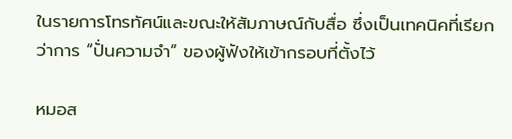ในรายการโทรทัศน์และขณะให้สัมภาษณ์กับสื่อ ซึ่งเป็นเทคนิคที่เรียกว่าการ “ปั่นความจำ” ของผู้ฟังให้เข้ากรอบที่ตั้งไว้

หมอส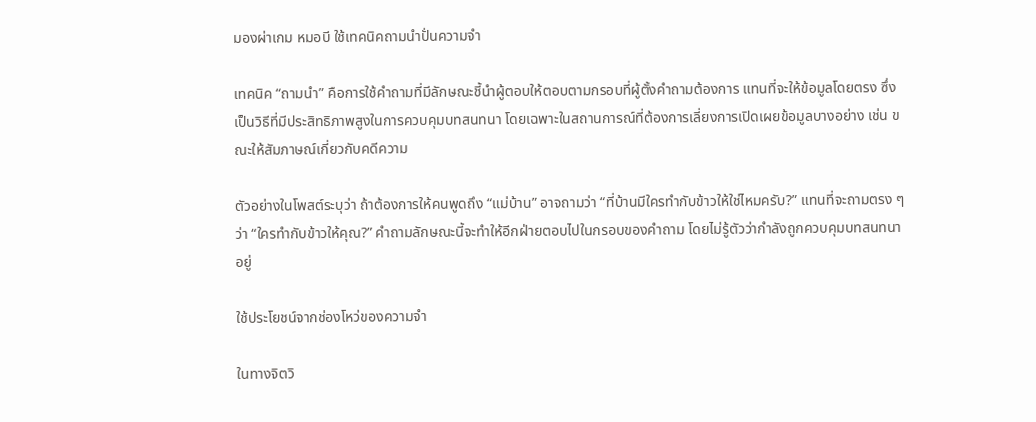มองผ่าเกม หมอบี ใช้เทคนิคถามนำปั่นความจำ

เทคนิค “ถามนำ” คือการใช้คำถามที่มีลักษณะชี้นำผู้ตอบให้ตอบตามกรอบที่ผู้ตั้งคำถามต้องการ แทนที่จะให้ข้อมูลโดยตรง ซึ่งเป็นวิธีที่มีประสิทธิภาพสูงในการควบคุมบทสนทนา โดยเฉพาะในสถานการณ์ที่ต้องการเลี่ยงการเปิดเผยข้อมูลบางอย่าง เช่น ขณะให้สัมภาษณ์เกี่ยวกับคดีความ

ตัวอย่างในโพสต์ระบุว่า ถ้าต้องการให้คนพูดถึง “แม่บ้าน” อาจถามว่า “ที่บ้านมีใครทำกับข้าวให้ใช่ไหมครับ?” แทนที่จะถามตรง ๆ ว่า “ใครทำกับข้าวให้คุณ?” คำถามลักษณะนี้จะทำให้อีกฝ่ายตอบไปในกรอบของคำถาม โดยไม่รู้ตัวว่ากำลังถูกควบคุมบทสนทนาอยู่

ใช้ประโยชน์จากช่องโหว่ของความจำ

ในทางจิตวิ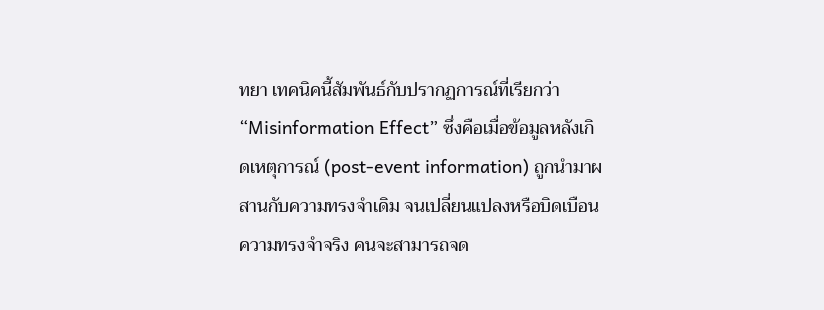ทยา เทคนิคนี้สัมพันธ์กับปรากฏการณ์ที่เรียกว่า “Misinformation Effect” ซึ่งคือเมื่อข้อมูลหลังเกิดเหตุการณ์ (post-event information) ถูกนำมาผสานกับความทรงจำเดิม จนเปลี่ยนแปลงหรือบิดเบือนความทรงจำจริง คนจะสามารถจด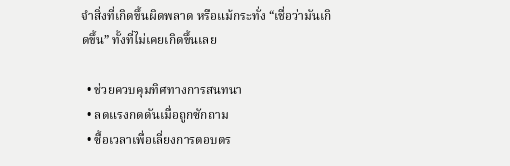จำสิ่งที่เกิดขึ้นผิดพลาด หรือแม้กระทั่ง “เชื่อว่ามันเกิดขึ้น” ทั้งที่ไม่เคยเกิดขึ้นเลย

  • ช่วยควบคุมทิศทางการสนทนา
  • ลดแรงกดดันเมื่อถูกซักถาม
  • ซื้อเวลาเพื่อเลี่ยงการตอบตร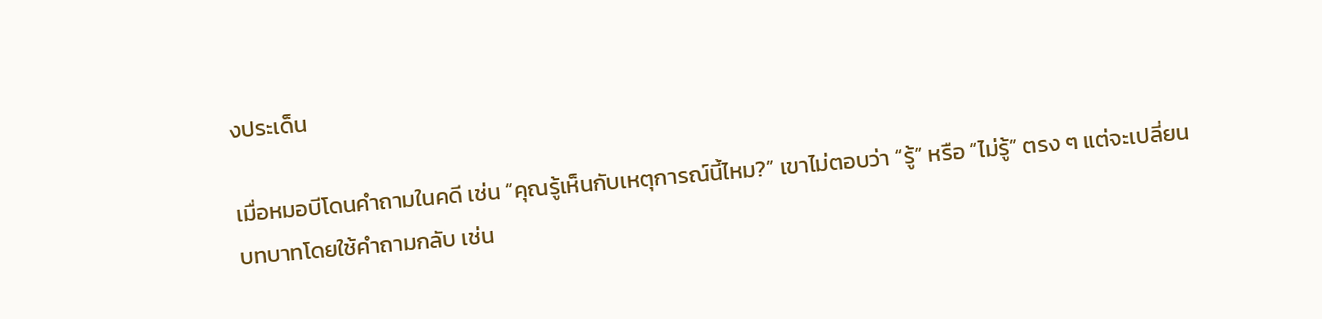งประเด็น

เมื่อหมอบีโดนคำถามในคดี เช่น “คุณรู้เห็นกับเหตุการณ์นี้ไหม?” เขาไม่ตอบว่า “รู้” หรือ “ไม่รู้” ตรง ๆ แต่จะเปลี่ยนบทบาทโดยใช้คำถามกลับ เช่น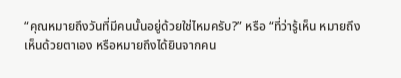“คุณหมายถึงวันที่มีคนนั้นอยู่ด้วยใช่ไหมครับ?” หรือ “ที่ว่ารู้เห็น หมายถึงเห็นด้วยตาเอง หรือหมายถึงได้ยินจากคน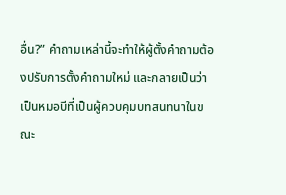อื่น?” คำถามเหล่านี้จะทำให้ผู้ตั้งคำถามต้องปรับการตั้งคำถามใหม่ และกลายเป็นว่าเป็นหมอบีที่เป็นผู้ควบคุมบทสนทนาในขณะ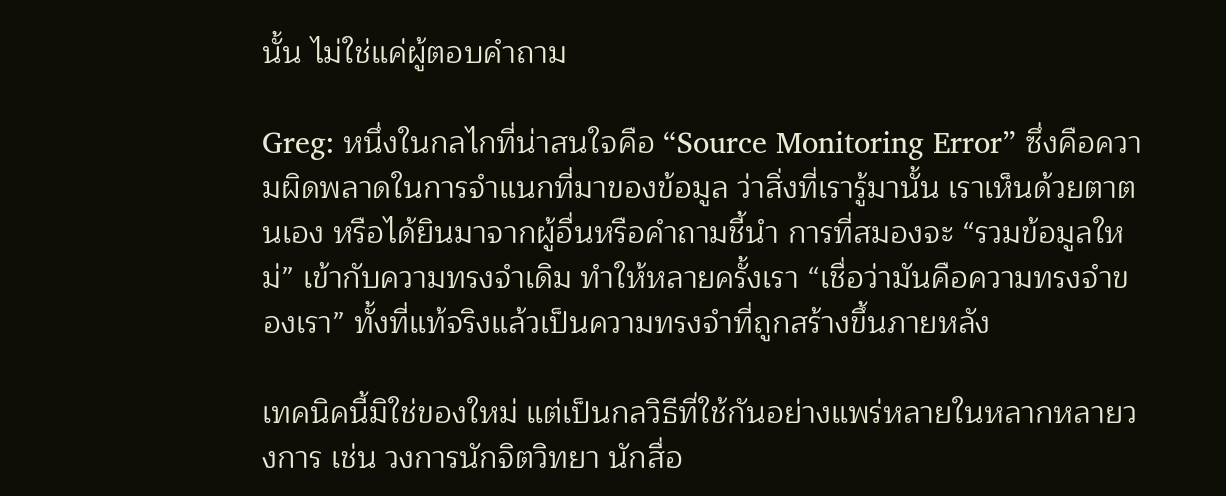นั้น ไม่ใช่แค่ผู้ตอบคำถาม

Greg: หนึ่งในกลไกที่น่าสนใจคือ “Source Monitoring Error” ซึ่งคือความผิดพลาดในการจำแนกที่มาของข้อมูล ว่าสิ่งที่เรารู้มานั้น เราเห็นด้วยตาตนเอง หรือได้ยินมาจากผู้อื่นหรือคำถามชี้นำ การที่สมองจะ “รวมข้อมูลใหม่” เข้ากับความทรงจำเดิม ทำให้หลายครั้งเรา “เชื่อว่ามันคือความทรงจำของเรา” ทั้งที่แท้จริงแล้วเป็นความทรงจำที่ถูกสร้างขึ้นภายหลัง

เทคนิคนี้มิใช่ของใหม่ แต่เป็นกลวิธีที่ใช้กันอย่างแพร่หลายในหลากหลายวงการ เช่น วงการนักจิตวิทยา นักสื่อ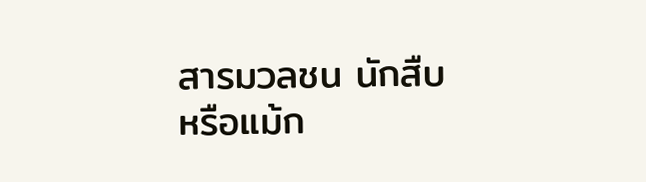สารมวลชน นักสืบ หรือแม้ก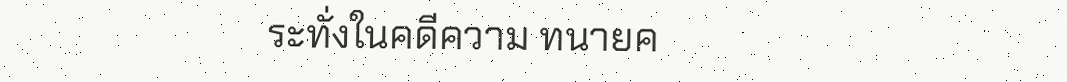ระทั่งในคดีความ ทนายค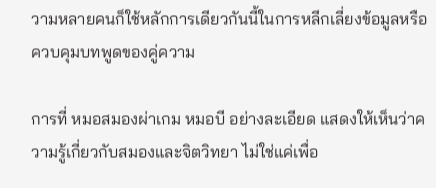วามหลายคนก็ใช้หลักการเดียวกันนี้ในการหลีกเลี่ยงข้อมูลหรือควบคุมบทพูดของคู่ความ

การที่ หมอสมองผ่าเกม หมอบี อย่างละเอียด แสดงให้เห็นว่าความรู้เกี่ยวกับสมองและจิตวิทยา ไม่ใช่แค่เพื่อ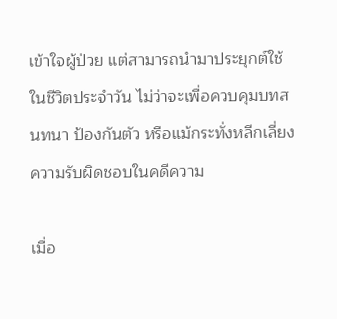เข้าใจผู้ป่วย แต่สามารถนำมาประยุกต์ใช้ในชีวิตประจำวัน ไม่ว่าจะเพื่อควบคุมบทสนทนา ป้องกันตัว หรือแม้กระทั่งหลีกเลี่ยงความรับผิดชอบในคดีความ

เมื่อ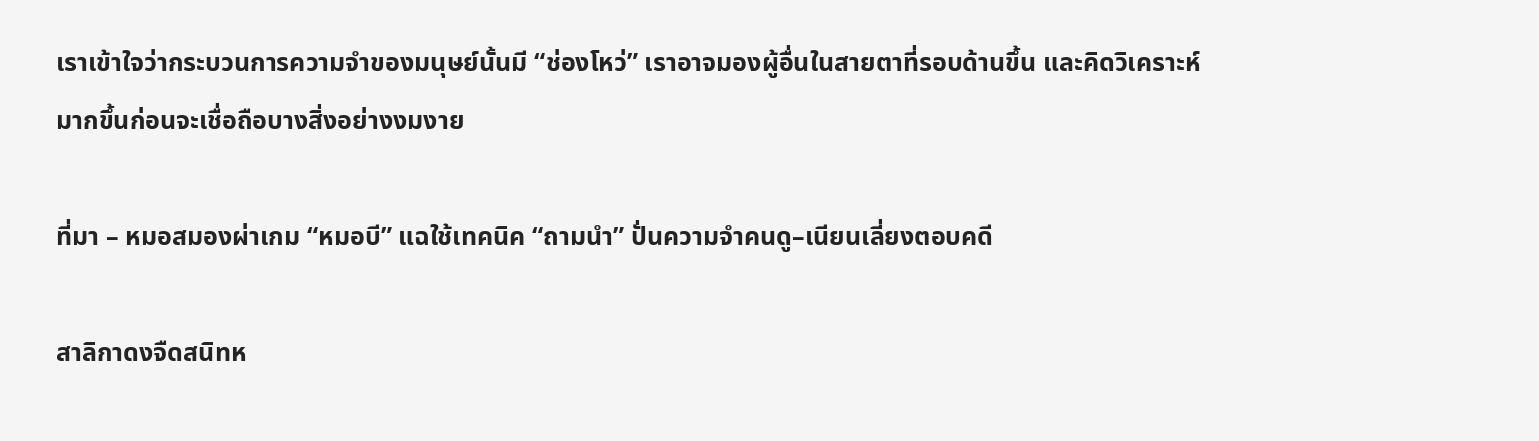เราเข้าใจว่ากระบวนการความจำของมนุษย์นั้นมี “ช่องโหว่” เราอาจมองผู้อื่นในสายตาที่รอบด้านขึ้น และคิดวิเคราะห์มากขึ้นก่อนจะเชื่อถือบางสิ่งอย่างงมงาย

ที่มา – หมอสมองผ่าเกม “หมอบี” แฉใช้เทคนิค “ถามนำ” ปั่นความจำคนดู–เนียนเลี่ยงตอบคดี

สาลิกาดงจืดสนิทห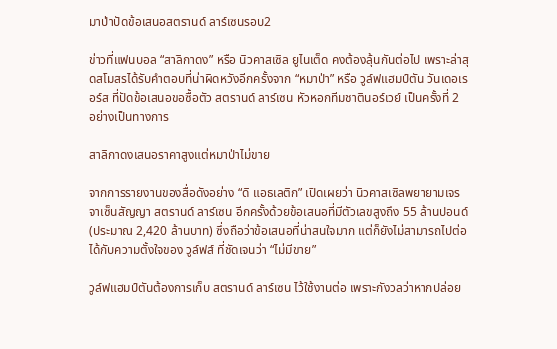มาป่าปัดข้อเสนอสตรานด์ ลาร์เซนรอบ2

ข่าวที่แฟนบอล “สาลิกาดง” หรือ นิวคาสเซิล ยูไนเต็ด คงต้องลุ้นกันต่อไป เพราะล่าสุดสโมสรได้รับคำตอบที่น่าผิดหวังอีกครั้งจาก “หมาป่า” หรือ วูล์ฟแฮมป์ตัน วันเดอเรอร์ส ที่ปัดข้อเสนอขอซื้อตัว สตรานด์ ลาร์เซน หัวหอกทีมชาตินอร์เวย์ เป็นครั้งที่ 2 อย่างเป็นทางการ

สาลิกาดงเสนอราคาสูงแต่หมาป่าไม่ขาย

จากการรายงานของสื่อดังอย่าง “ดิ แอธเลติก” เปิดเผยว่า นิวคาสเซิลพยายามเจรจาเซ็นสัญญา สตรานด์ ลาร์เซน อีกครั้งด้วยข้อเสนอที่มีตัวเลขสูงถึง 55 ล้านปอนด์ (ประมาณ 2,420 ล้านบาท) ซึ่งถือว่าข้อเสนอที่น่าสนใจมาก แต่ก็ยังไม่สามารถไปต่อได้กับความตั้งใจของ วูล์ฟส์ ที่ชัดเจนว่า “ไม่มีขาย”

วูล์ฟแฮมป์ตันต้องการเก็บ สตรานด์ ลาร์เซน ไว้ใช้งานต่อ เพราะกังวลว่าหากปล่อย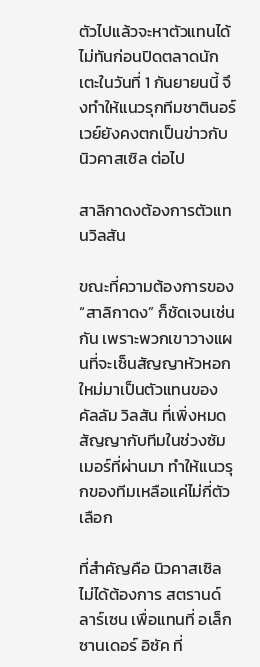ตัวไปแล้วจะหาตัวแทนได้ไม่ทันก่อนปิดตลาดนักเตะในวันที่ 1 กันยายนนี้ จึงทำให้แนวรุกทีมชาตินอร์เวย์ยังคงตกเป็นข่าวกับ นิวคาสเซิล ต่อไป

สาลิกาดงต้องการตัวแทนวิลสัน

ขณะที่ความต้องการของ “สาลิกาดง” ก็ชัดเจนเช่นกัน เพราะพวกเขาวางแผนที่จะเซ็นสัญญาหัวหอกใหม่มาเป็นตัวแทนของ คัลลัม วิลสัน ที่เพิ่งหมดสัญญากับทีมในช่วงซัมเมอร์ที่ผ่านมา ทำให้แนวรุกของทีมเหลือแค่ไม่กี่ตัวเลือก

ที่สำคัญคือ นิวคาสเซิล ไม่ได้ต้องการ สตรานด์ ลาร์เซน เพื่อแทนที่ อเล็กซานเดอร์ อิซัค ที่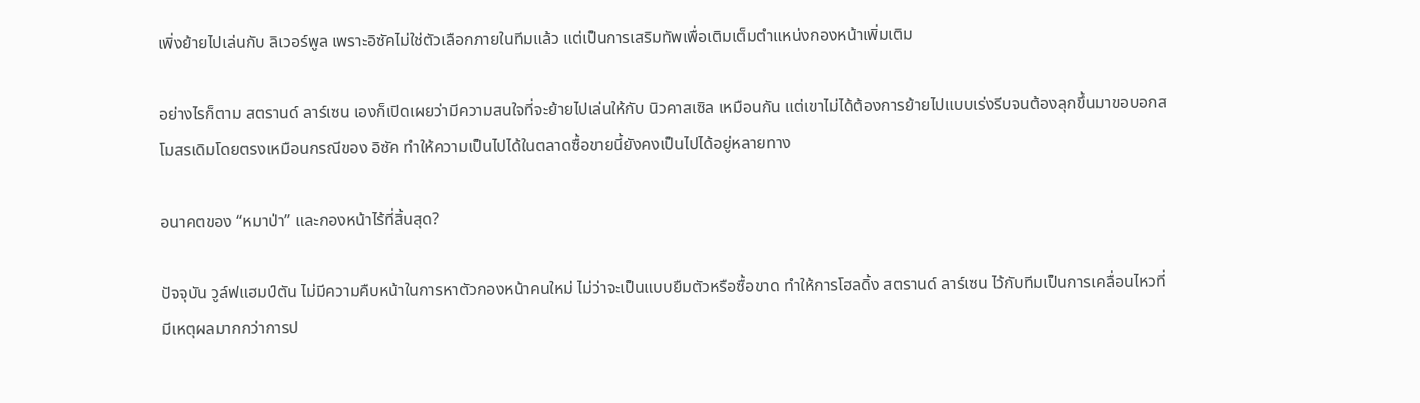เพิ่งย้ายไปเล่นกับ ลิเวอร์พูล เพราะอิซัคไม่ใช่ตัวเลือกภายในทีมแล้ว แต่เป็นการเสริมทัพเพื่อเติมเต็มตำแหน่งกองหน้าเพิ่มเติม

อย่างไรก็ตาม สตรานด์ ลาร์เซน เองก็เปิดเผยว่ามีความสนใจที่จะย้ายไปเล่นให้กับ นิวคาสเซิล เหมือนกัน แต่เขาไม่ได้ต้องการย้ายไปแบบเร่งรีบจนต้องลุกขึ้นมาขอบอกสโมสรเดิมโดยตรงเหมือนกรณีของ อิซัค ทำให้ความเป็นไปได้ในตลาดซื้อขายนี้ยังคงเป็นไปได้อยู่หลายทาง

อนาคตของ “หมาป่า” และกองหน้าไร้ที่สิ้นสุด?

ปัจจุบัน วูล์ฟแฮมป์ตัน ไม่มีความคืบหน้าในการหาตัวกองหน้าคนใหม่ ไม่ว่าจะเป็นแบบยืมตัวหรือซื้อขาด ทำให้การโฮลดิ้ง สตรานด์ ลาร์เซน ไว้กับทีมเป็นการเคลื่อนไหวที่มีเหตุผลมากกว่าการป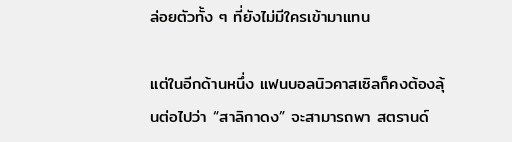ล่อยตัวทั้ง ๆ ที่ยังไม่มีใครเข้ามาแทน

แต่ในอีกด้านหนึ่ง แฟนบอลนิวคาสเซิลก็คงต้องลุ้นต่อไปว่า “สาลิกาดง” จะสามารถพา สตรานด์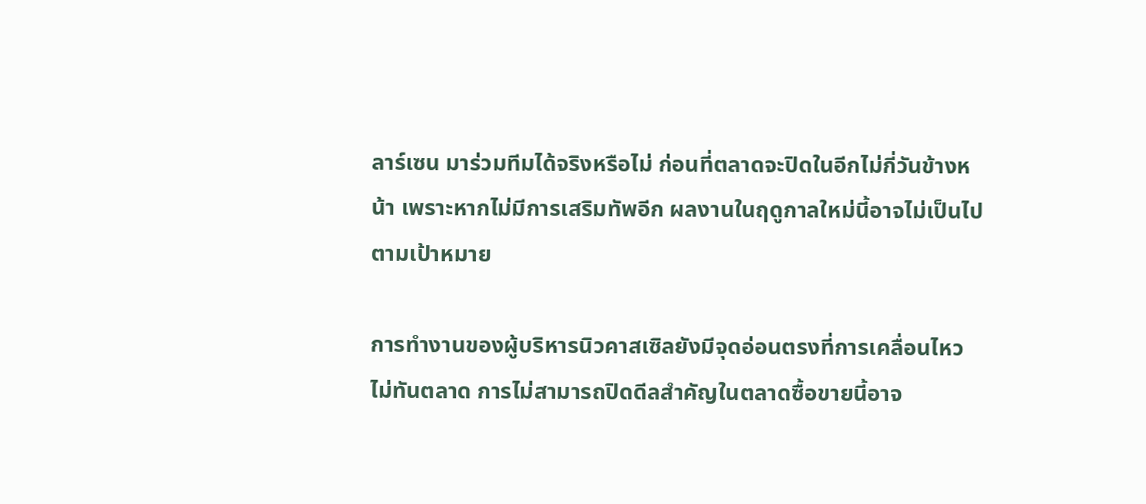ลาร์เซน มาร่วมทีมได้จริงหรือไม่ ก่อนที่ตลาดจะปิดในอีกไม่กี่วันข้างหน้า เพราะหากไม่มีการเสริมทัพอีก ผลงานในฤดูกาลใหม่นี้อาจไม่เป็นไปตามเป้าหมาย

การทำงานของผู้บริหารนิวคาสเซิลยังมีจุดอ่อนตรงที่การเคลื่อนไหวไม่ทันตลาด การไม่สามารถปิดดีลสำคัญในตลาดซื้อขายนี้อาจ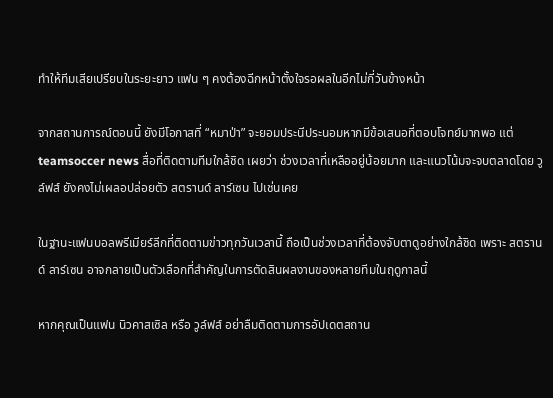ทำให้ทีมเสียเปรียบในระยะยาว แฟน ๆ คงต้องฉีกหน้าตั้งใจรอผลในอีกไม่กี่วันข้างหน้า

จากสถานการณ์ตอนนี้ ยังมีโอกาสที่ “หมาป่า” จะยอมประนีประนอมหากมีข้อเสนอที่ตอบโจทย์มากพอ แต่teamsoccer news สื่อที่ติดตามทีมใกล้ชิด เผยว่า ช่วงเวลาที่เหลืออยู่น้อยมาก และแนวโน้มจะจบตลาดโดย วูล์ฟส์ ยังคงไม่เผลอปล่อยตัว สตรานด์ ลาร์เซน ไปเช่นเคย

ในฐานะแฟนบอลพรีเมียร์ลีกที่ติดตามข่าวทุกวันเวลานี้ ถือเป็นช่วงเวลาที่ต้องจับตาดูอย่างใกล้ชิด เพราะ สตรานด์ ลาร์เซน อาจกลายเป็นตัวเลือกที่สำคัญในการตัดสินผลงานของหลายทีมในฤดูกาลนี้

หากคุณเป็นแฟน นิวคาสเซิล หรือ วูล์ฟส์ อย่าลืมติดตามการอัปเดตสถาน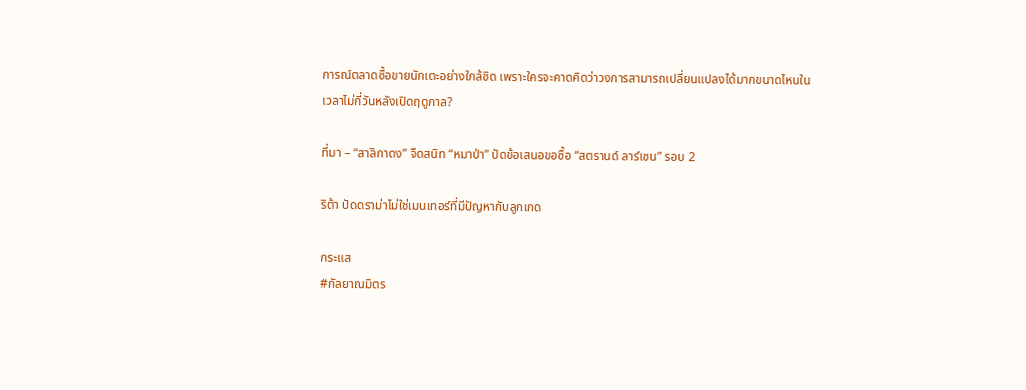การณ์ตลาดซื้อขายนักเตะอย่างใกล้ชิด เพราะใครจะคาดคิดว่าวงการสามารถเปลี่ยนแปลงได้มากขนาดไหนในเวลาไม่กี่วันหลังเปิดฤดูกาล?

ที่มา – “สาลิกาดง” จืดสนิท “หมาป่า” ปัดข้อเสนอขอซื้อ “สตรานด์ ลาร์เซน” รอบ 2

ริต้า ปัดดราม่าไม่ใช่เมนเทอร์ที่มีปัญหากับลูกเกด

กระแส
#กัลยาณมิตร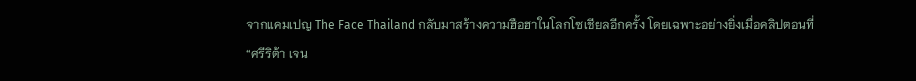จากแคมเปญ The Face Thailand กลับมาสร้างความฮือฮาในโลกโซเชียลอีกครั้ง โดยเฉพาะอย่างยิ่งเมื่อคลิปตอนที่
“ศรีริต้า เจน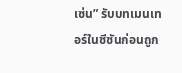เซ่น” รับบทเมนเทอร์ในซีซันก่อนถูก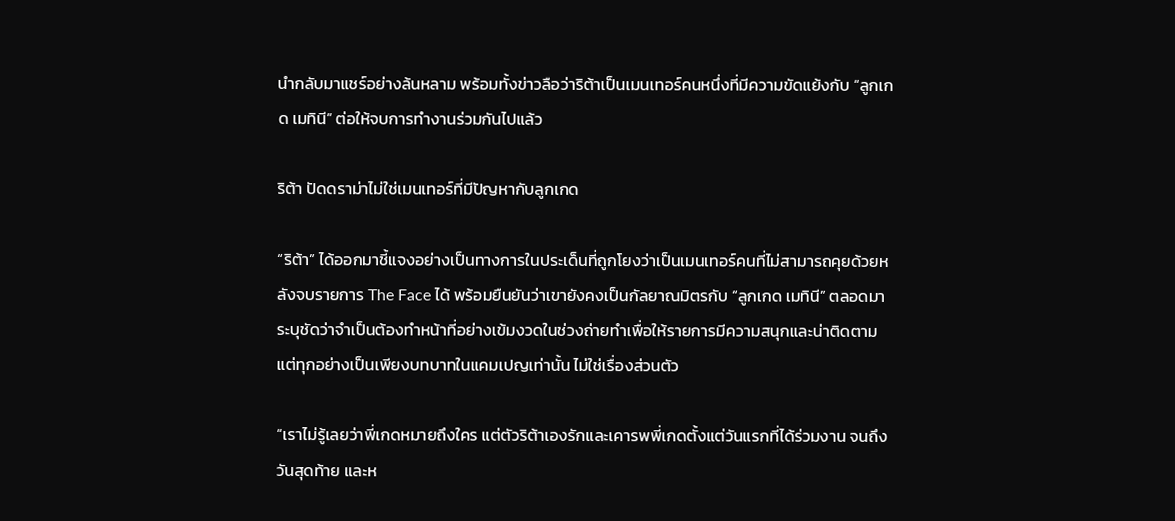นำกลับมาแชร์อย่างล้นหลาม พร้อมทั้งข่าวลือว่าริต้าเป็นเมนเทอร์คนหนึ่งที่มีความขัดแย้งกับ “ลูกเกด เมทินี” ต่อให้จบการทำงานร่วมกันไปแล้ว

ริต้า ปัดดราม่าไม่ใช่เมนเทอร์ที่มีปัญหากับลูกเกด

“ริต้า” ได้ออกมาชี้แจงอย่างเป็นทางการในประเด็นที่ถูกโยงว่าเป็นเมนเทอร์คนที่ไม่สามารถคุยด้วยหลังจบรายการ The Face ได้ พร้อมยืนยันว่าเขายังคงเป็นกัลยาณมิตรกับ “ลูกเกด เมทินี” ตลอดมา ระบุชัดว่าจำเป็นต้องทำหน้าที่อย่างเข้มงวดในช่วงถ่ายทำเพื่อให้รายการมีความสนุกและน่าติดตาม แต่ทุกอย่างเป็นเพียงบทบาทในแคมเปญเท่านั้น ไม่ใช่เรื่องส่วนตัว

“เราไม่รู้เลยว่าพี่เกดหมายถึงใคร แต่ตัวริต้าเองรักและเคารพพี่เกดตั้งแต่วันแรกที่ได้ร่วมงาน จนถึงวันสุดท้าย และห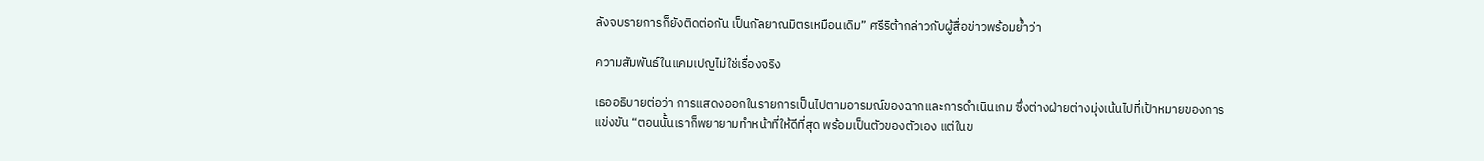ลังจบรายการก็ยังติดต่อกัน เป็นกัลยาณมิตรเหมือนเดิม” ศรีริต้ากล่าวกับผู้สื่อข่าวพร้อมย้ำว่า

ความสัมพันธ์ในแคมเปญไม่ใช่เรื่องจริง

เธออธิบายต่อว่า การแสดงออกในรายการเป็นไปตามอารมณ์ของฉากและการดำเนินเกม ซึ่งต่างฝ่ายต่างมุ่งเน้นไปที่เป้าหมายของการแข่งขัน “ตอนนั้นเราก็พยายามทำหน้าที่ให้ดีที่สุด พร้อมเป็นตัวของตัวเอง แต่ในข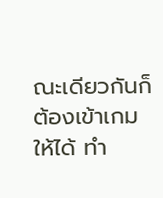ณะเดียวกันก็ต้องเข้าเกมให้ได้ ทำ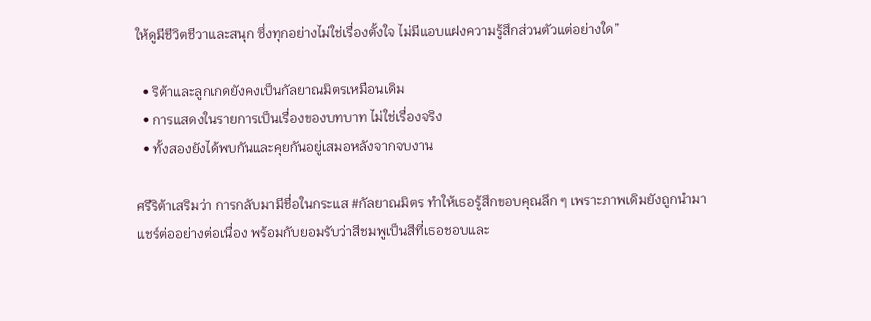ให้ดูมีชีวิตชีวาและสนุก ซึ่งทุกอย่างไม่ใช่เรื่องตั้งใจ ไม่มีแอบแฝงความรู้สึกส่วนตัวแต่อย่างใด”

  • ริต้าและลูกเกดยังคงเป็นกัลยาณมิตรเหมือนเดิม
  • การแสดงในรายการเป็นเรื่องของบทบาท ไม่ใช่เรื่องจริง
  • ทั้งสองยังได้พบกันและคุยกันอยู่เสมอหลังจากจบงาน

ศรีริต้าเสริมว่า การกลับมามีชื่อในกระแส #กัลยาณมิตร ทำให้เธอรู้สึกขอบคุณลึก ๆ เพราะภาพเดิมยังถูกนำมาแชร์ต่ออย่างต่อเนื่อง พร้อมกับยอมรับว่าสีชมพูเป็นสีที่เธอชอบและ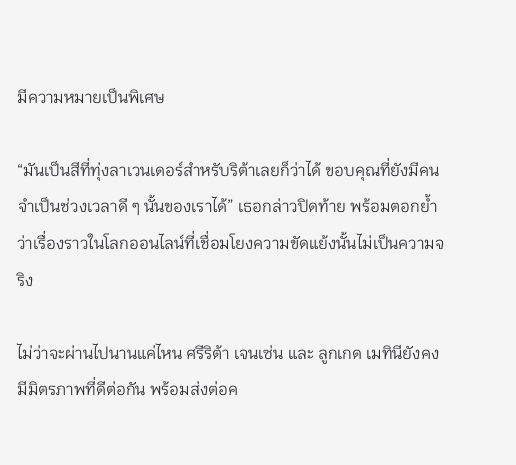มีความหมายเป็นพิเศษ

“มันเป็นสีที่ทุ่งลาเวนเดอร์สำหรับริต้าเลยก็ว่าได้ ขอบคุณที่ยังมีคนจำเป็นช่วงเวลาดี ๆ นั้นของเราได้” เธอกล่าวปิดท้าย พร้อมตอกย้ำว่าเรื่องราวในโลกออนไลน์ที่เชื่อมโยงความขัดแย้งนั้นไม่เป็นความจริง

ไม่ว่าจะผ่านไปนานแค่ไหน ศรีริต้า เจนเซ่น และ ลูกเกด เมทินียังคงมีมิตรภาพที่ดีต่อกัน พร้อมส่งต่อค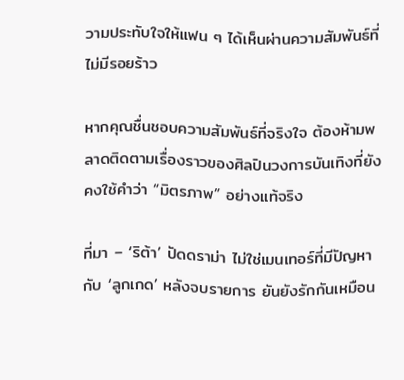วามประทับใจให้แฟน ๆ ได้เห็นผ่านความสัมพันธ์ที่ไม่มีรอยร้าว

หากคุณชื่นชอบความสัมพันธ์ที่จริงใจ ต้องห้ามพลาดติดตามเรื่องราวของศิลปินวงการบันเทิงที่ยังคงใช้คำว่า “มิตรภาพ” อย่างแท้จริง

ที่มา – ‘ริต้า’ ปัดดราม่า ไม่ใช่เมนเทอร์ที่มีปัญหากับ ‘ลูกเกด’ หลังจบรายการ ยันยังรักกันเหมือน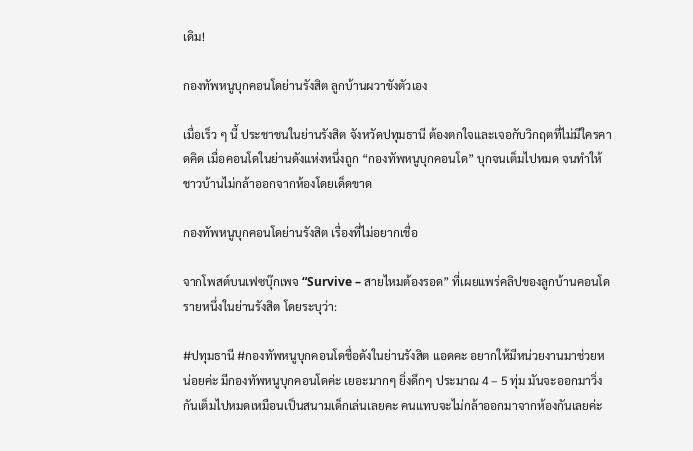เดิม!

กองทัพหนูบุกคอนโดย่านรังสิต ลูกบ้านผวาขังตัวเอง

เมื่อเร็ว ๆ นี้ ประชาชนในย่านรังสิต จังหวัดปทุมธานี ต้องตกใจและเจอกับวิกฤตที่ไม่มีใครคาดคิด เมื่อคอนโดในย่านดังแห่งหนึ่งถูก “กองทัพหนูบุกคอนโด” บุกจนเต็มไปหมด จนทำให้ชาวบ้านไม่กล้าออกจากห้องโดยเด็ดขาด

กองทัพหนูบุกคอนโดย่านรังสิต เรื่องที่ไม่อยากเชื่อ

จากโพสต์บนเฟซบุ๊กเพจ “Survive – สายไหมต้องรอด” ที่เผยแพร่คลิปของลูกบ้านคอนโดรายหนึ่งในย่านรังสิต โดยระบุว่า:

#ปทุมธานี #กองทัพหนูบุกคอนโดชื่อดังในย่านรังสิต แอดคะ อยากให้มีหน่วยงานมาช่วยหน่อยค่ะ มีกองทัพหนูบุกคอนโดค่ะ เยอะมากๆ ยิ่งดึกๆ ประมาณ 4 – 5 ทุ่ม มันจะออกมาวิ่งกันเต็มไปหมดเหมือนเป็นสนามเด็กเล่นเลยคะ คนแทบจะไม่กล้าออกมาจากห้องกันเลยค่ะ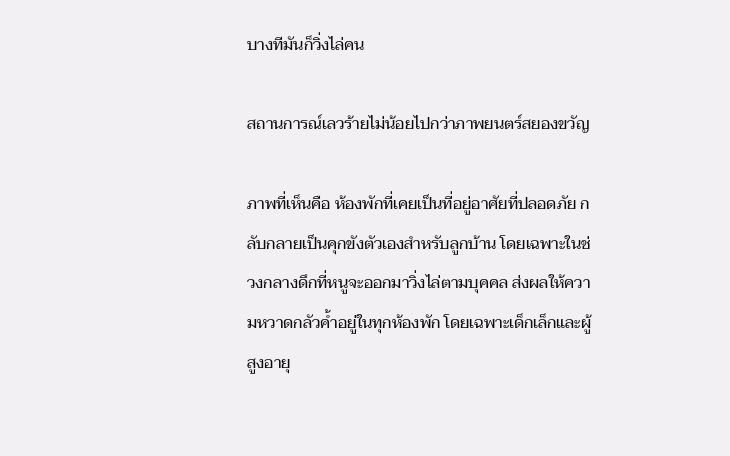บางทีมันก็วิ่งไล่คน

สถานการณ์เลวร้ายไม่น้อยไปกว่าภาพยนตร์สยองขวัญ

ภาพที่เห็นคือ ห้องพักที่เคยเป็นที่อยู่อาศัยที่ปลอดภัย กลับกลายเป็นคุกขังตัวเองสำหรับลูกบ้าน โดยเฉพาะในช่วงกลางดึกที่หนูจะออกมาวิ่งไล่ตามบุคคล ส่งผลให้ความหวาดกลัวค้ำอยู่ในทุกห้องพัก โดยเฉพาะเด็กเล็กและผู้สูงอายุ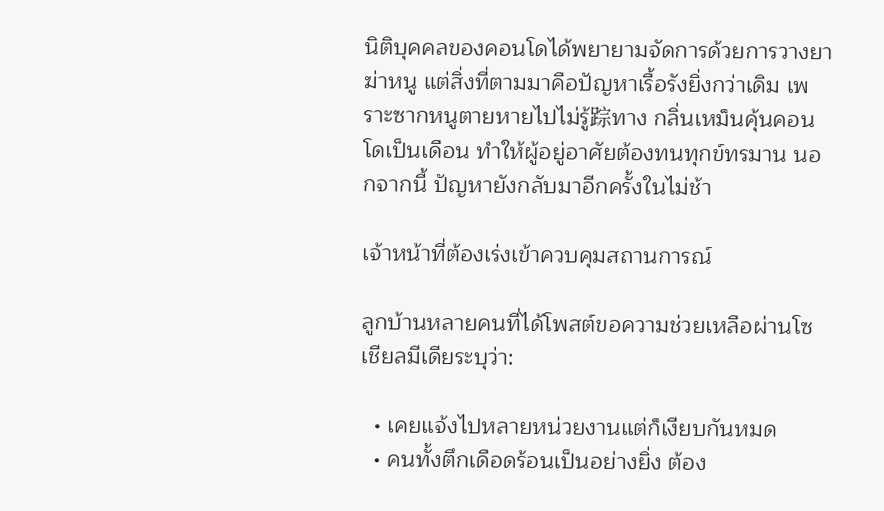นิติบุคคลของคอนโดได้พยายามจัดการด้วยการวางยาฆ่าหนู แต่สิ่งที่ตามมาคือปัญหาเรื้อรังยิ่งกว่าเดิม เพราะซากหนูตายหายไปไม่รู้踪ทาง กลิ่นเหม็นคุ้นคอนโดเป็นเดือน ทำให้ผู้อยู่อาศัยต้องทนทุกข์ทรมาน นอกจากนี้ ปัญหายังกลับมาอีกครั้งในไม่ช้า

เจ้าหน้าที่ต้องเร่งเข้าควบคุมสถานการณ์

ลูกบ้านหลายคนที่ได้โพสต์ขอความช่วยเหลือผ่านโซเชียลมีเดียระบุว่า:

  • เคยแจ้งไปหลายหน่วยงานแต่ก็เงียบกันหมด
  • คนทั้งตึกเดือดร้อนเป็นอย่างยิ่ง ต้อง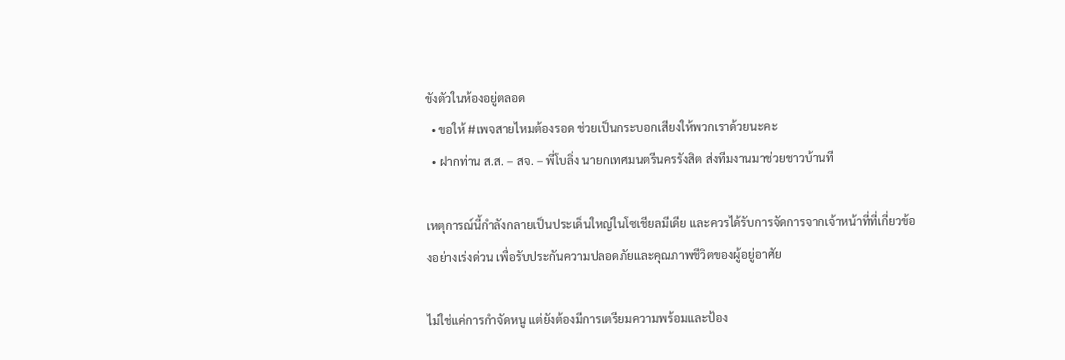ขังตัวในห้องอยู่ตลอด
  • ขอให้ #เพจสายไหมต้องรอด ช่วยเป็นกระบอกเสียงให้พวกเราด้วยนะคะ
  • ฝากท่าน ส.ส. – สจ. – พี่โบลิ่ง นายกเทศมนตรีนครรังสิต ส่งทีมงานมาช่วยชาวบ้านที

เหตุการณ์นี้กำลังกลายเป็นประเด็นใหญ่ในโซเชียลมีเดีย และควรได้รับการจัดการจากเจ้าหน้าที่ที่เกี่ยวข้องอย่างเร่งด่วน เพื่อรับประกันความปลอดภัยและคุณภาพชีวิตของผู้อยู่อาศัย

ไม่ใช่แค่การกำจัดหนู แต่ยังต้องมีการเตรียมความพร้อมและป้อง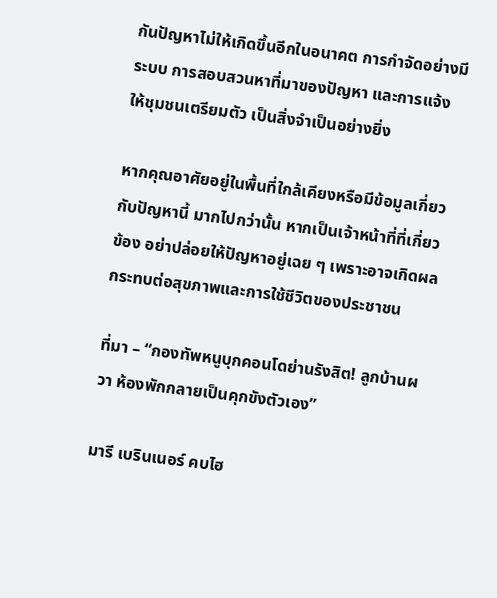กันปัญหาไม่ให้เกิดขึ้นอีกในอนาคต การกำจัดอย่างมีระบบ การสอบสวนหาที่มาของปัญหา และการแจ้งให้ชุมชนเตรียมตัว เป็นสิ่งจำเป็นอย่างยิ่ง

หากคุณอาศัยอยู่ในพื้นที่ใกล้เคียงหรือมีข้อมูลเกี่ยวกับปัญหานี้ มากไปกว่านั้น หากเป็นเจ้าหน้าที่ที่เกี่ยวข้อง อย่าปล่อยให้ปัญหาอยู่เฉย ๆ เพราะอาจเกิดผลกระทบต่อสุขภาพและการใช้ชีวิตของประชาชน

ที่มา – “กองทัพหนูบุกคอนโดย่านรังสิต! ลูกบ้านผวา ห้องพักกลายเป็นคุกขังตัวเอง”

มารี เบรินเนอร์ คบไฮ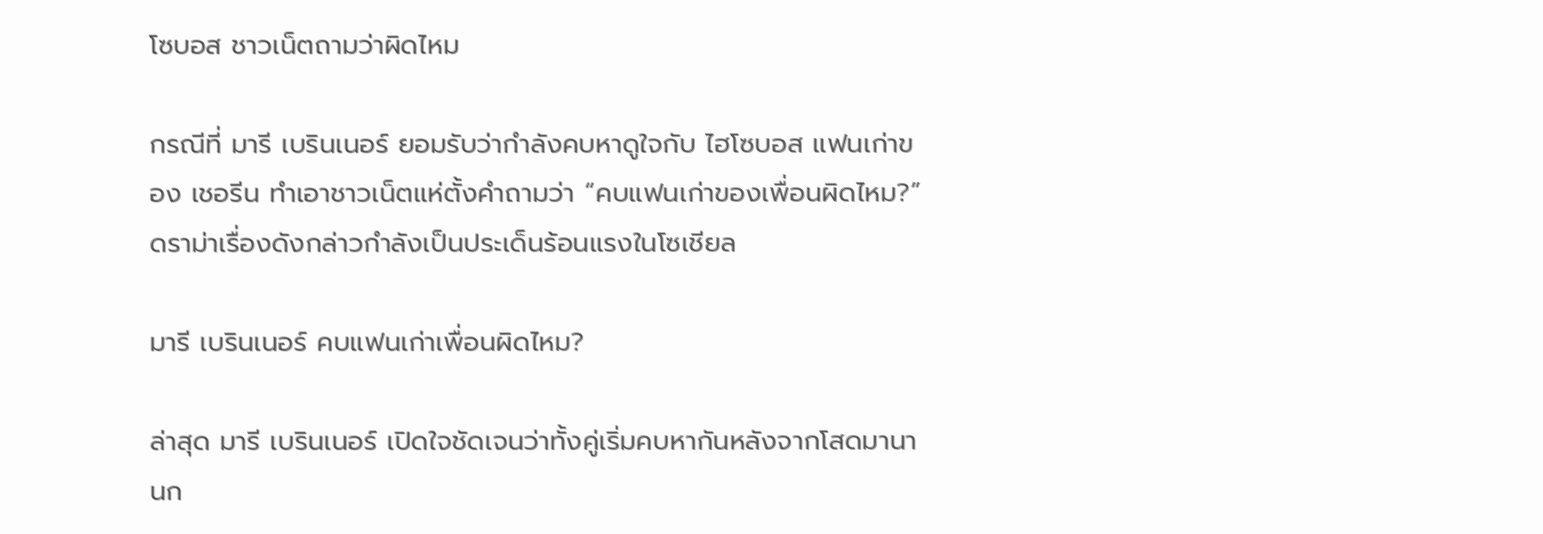โซบอส ชาวเน็ตถามว่าผิดไหม

กรณีที่ มารี เบรินเนอร์ ยอมรับว่ากำลังคบหาดูใจกับ ไฮโซบอส แฟนเก่าของ เชอรีน ทำเอาชาวเน็ตแห่ตั้งคำถามว่า “คบแฟนเก่าของเพื่อนผิดไหม?” ดราม่าเรื่องดังกล่าวกำลังเป็นประเด็นร้อนแรงในโซเชียล

มารี เบรินเนอร์ คบแฟนเก่าเพื่อนผิดไหม?

ล่าสุด มารี เบรินเนอร์ เปิดใจชัดเจนว่าทั้งคู่เริ่มคบหากันหลังจากโสดมานานก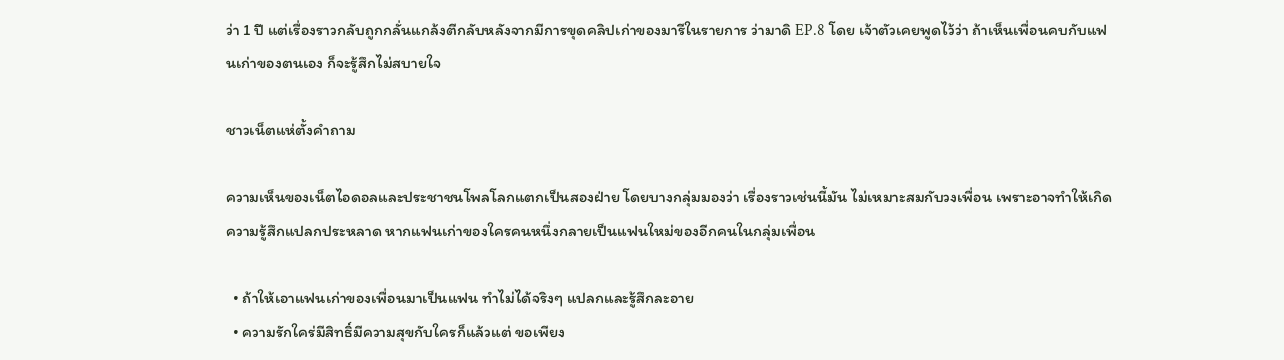ว่า 1 ปี แต่เรื่องราวกลับถูกกลั่นแกล้งตีกลับหลังจากมีการขุดคลิปเก่าของมารีในรายการ ว่ามาดิ EP.8 โดย เจ้าตัวเคยพูดไว้ว่า ถ้าเห็นเพื่อนคบกับแฟนเก่าของตนเอง ก็จะรู้สึกไม่สบายใจ

ชาวเน็ตแห่ตั้งคำถาม

ความเห็นของเน็ตไอดอลและประชาชนโพลโลกแตกเป็นสองฝ่าย โดยบางกลุ่มมองว่า เรื่องราวเช่นนี้มัน ไม่เหมาะสมกับวงเพื่อน เพราะอาจทำให้เกิดความรู้สึกแปลกประหลาด หากแฟนเก่าของใครคนหนึ่งกลายเป็นแฟนใหม่ของอีกคนในกลุ่มเพื่อน

  • ถ้าให้เอาแฟนเก่าของเพื่อนมาเป็นแฟน ทำไม่ได้จริงๆ แปลกและรู้สึกละอาย
  • ความรักใคร่มีสิทธิ์มีความสุขกับใครก็แล้วแต่ ขอเพียง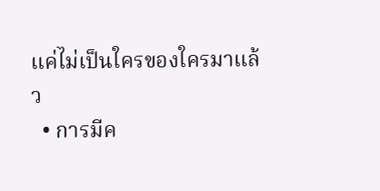แค่ไม่เป็นใครของใครมาแล้ว
  • การมีค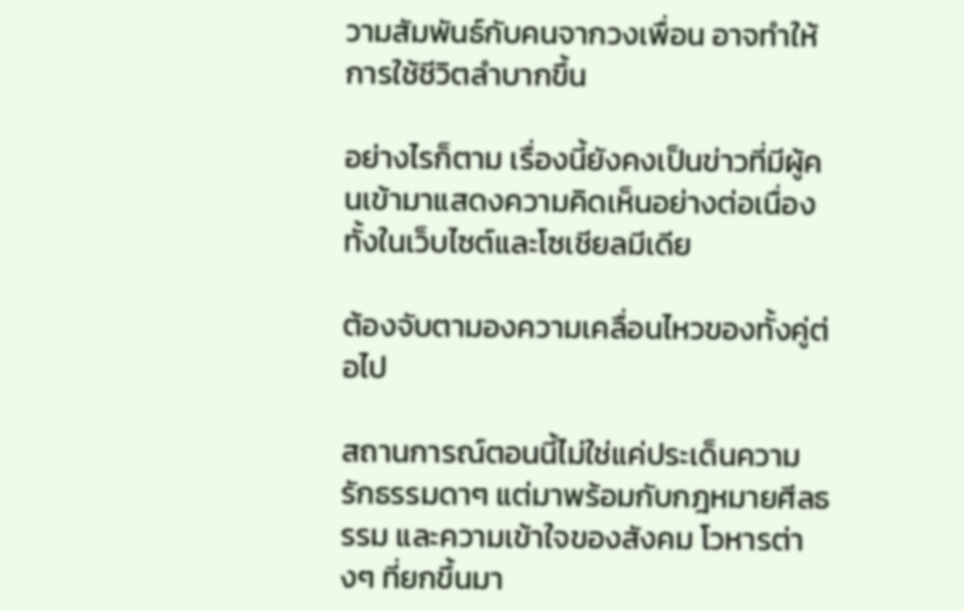วามสัมพันธ์กับคนจากวงเพื่อน อาจทำให้การใช้ชีวิตลำบากขึ้น

อย่างไรก็ตาม เรื่องนี้ยังคงเป็นข่าวที่มีผู้คนเข้ามาแสดงความคิดเห็นอย่างต่อเนื่องทั้งในเว็บไซต์และโซเชียลมีเดีย

ต้องจับตามองความเคลื่อนไหวของทั้งคู่ต่อไป

สถานการณ์ตอนนี้ไม่ใช่แค่ประเด็นความรักธรรมดาๆ แต่มาพร้อมกับกฎหมายศีลธรรม และความเข้าใจของสังคม โวหารต่างๆ ที่ยกขึ้นมา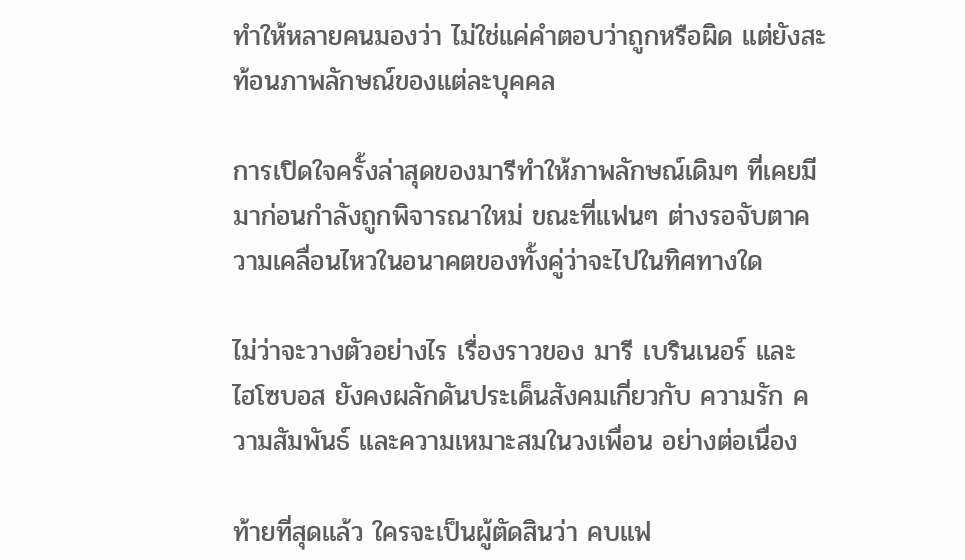ทำให้หลายคนมองว่า ไม่ใช่แค่คำตอบว่าถูกหรือผิด แต่ยังสะท้อนภาพลักษณ์ของแต่ละบุคคล

การเปิดใจครั้งล่าสุดของมารีทำให้ภาพลักษณ์เดิมๆ ที่เคยมีมาก่อนกำลังถูกพิจารณาใหม่ ขณะที่แฟนๆ ต่างรอจับตาความเคลื่อนไหวในอนาคตของทั้งคู่ว่าจะไปในทิศทางใด

ไม่ว่าจะวางตัวอย่างไร เรื่องราวของ มารี เบรินเนอร์ และ ไฮโซบอส ยังคงผลักดันประเด็นสังคมเกี่ยวกับ ความรัก ความสัมพันธ์ และความเหมาะสมในวงเพื่อน อย่างต่อเนื่อง

ท้ายที่สุดแล้ว ใครจะเป็นผู้ตัดสินว่า คบแฟ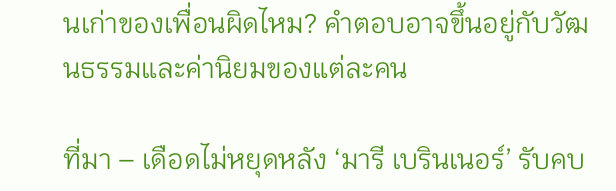นเก่าของเพื่อนผิดไหม? คำตอบอาจขึ้นอยู่กับวัฒนธรรมและค่านิยมของแต่ละคน

ที่มา – เดือดไม่หยุดหลัง ‘มารี เบรินเนอร์’ รับคบ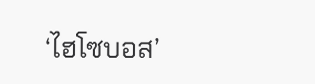‘ไฮโซบอส’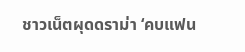ชาวเน็ตผุดดราม่า ‘คบแฟน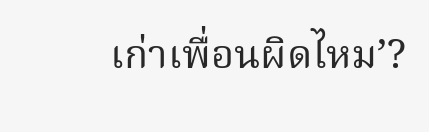เก่าเพื่อนผิดไหม’?